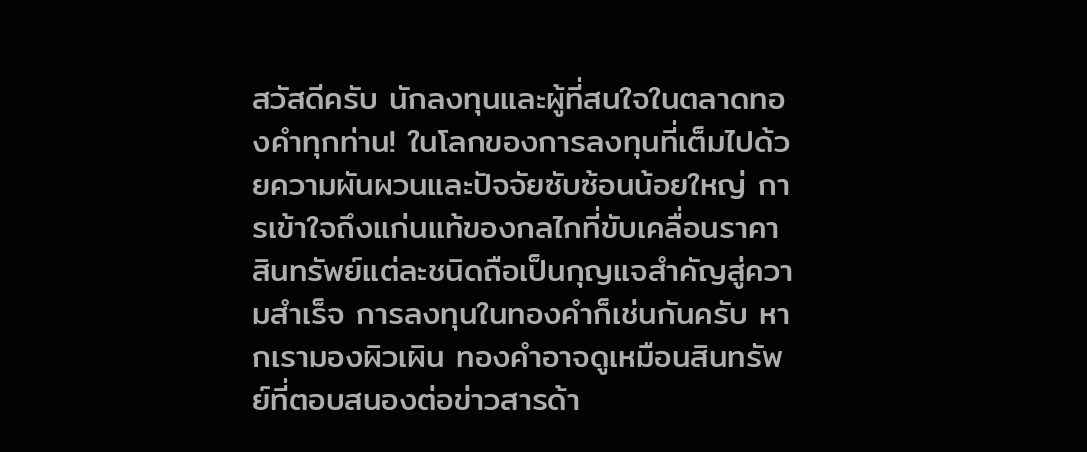สวัสดีครับ นักลงทุนและผู้ที่สนใจในตลาดทองคำทุกท่าน! ในโลกของการลงทุนที่เต็มไปด้วยความผันผวนและปัจจัยซับซ้อนน้อยใหญ่ การเข้าใจถึงแก่นแท้ของกลไกที่ขับเคลื่อนราคาสินทรัพย์แต่ละชนิดถือเป็นกุญแจสำคัญสู่ความสำเร็จ การลงทุนในทองคำก็เช่นกันครับ หากเรามองผิวเผิน ทองคำอาจดูเหมือนสินทรัพย์ที่ตอบสนองต่อข่าวสารด้า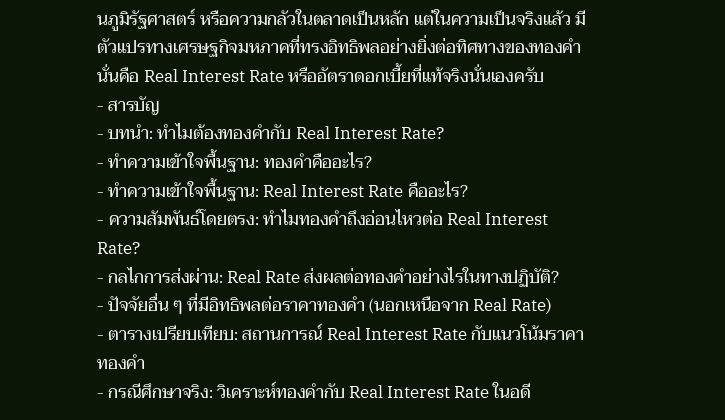นภูมิรัฐศาสตร์ หรือความกลัวในตลาดเป็นหลัก แต่ในความเป็นจริงแล้ว มีตัวแปรทางเศรษฐกิจมหภาคที่ทรงอิทธิพลอย่างยิ่งต่อทิศทางของทองคำ นั่นคือ Real Interest Rate หรืออัตราดอกเบี้ยที่แท้จริงนั่นเองครับ
- สารบัญ
- บทนำ: ทำไมต้องทองคำกับ Real Interest Rate?
- ทำความเข้าใจพื้นฐาน: ทองคำคืออะไร?
- ทำความเข้าใจพื้นฐาน: Real Interest Rate คืออะไร?
- ความสัมพันธ์โดยตรง: ทำไมทองคำถึงอ่อนไหวต่อ Real Interest Rate?
- กลไกการส่งผ่าน: Real Rate ส่งผลต่อทองคำอย่างไรในทางปฏิบัติ?
- ปัจจัยอื่น ๆ ที่มีอิทธิพลต่อราคาทองคำ (นอกเหนือจาก Real Rate)
- ตารางเปรียบเทียบ: สถานการณ์ Real Interest Rate กับแนวโน้มราคาทองคำ
- กรณีศึกษาจริง: วิเคราะห์ทองคำกับ Real Interest Rate ในอดี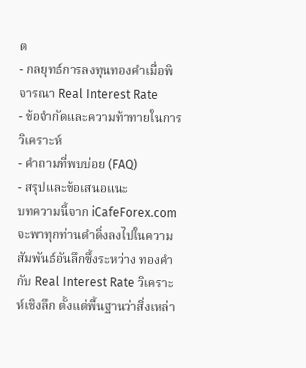ต
- กลยุทธ์การลงทุนทองคำเมื่อพิจารณา Real Interest Rate
- ข้อจำกัดและความท้าทายในการวิเคราะห์
- คำถามที่พบบ่อย (FAQ)
- สรุปและข้อเสนอแนะ
บทความนี้จาก iCafeForex.com จะพาทุกท่านดำดิ่งลงไปในความสัมพันธ์อันลึกซึ้งระหว่าง ทองคำกับ Real Interest Rate วิเคราะห์เชิงลึก ตั้งแต่พื้นฐานว่าสิ่งเหล่า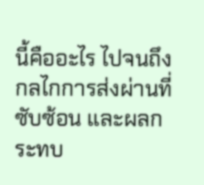นี้คืออะไร ไปจนถึงกลไกการส่งผ่านที่ซับซ้อน และผลกระทบ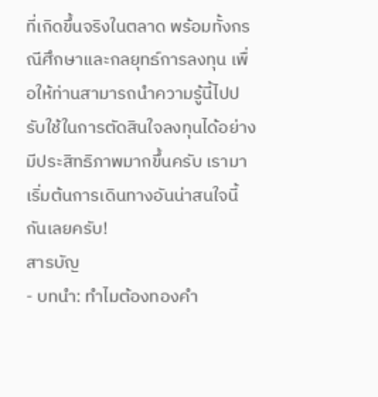ที่เกิดขึ้นจริงในตลาด พร้อมทั้งกรณีศึกษาและกลยุทธ์การลงทุน เพื่อให้ท่านสามารถนำความรู้นี้ไปปรับใช้ในการตัดสินใจลงทุนได้อย่างมีประสิทธิภาพมากขึ้นครับ เรามาเริ่มต้นการเดินทางอันน่าสนใจนี้กันเลยครับ!
สารบัญ
- บทนำ: ทำไมต้องทองคำ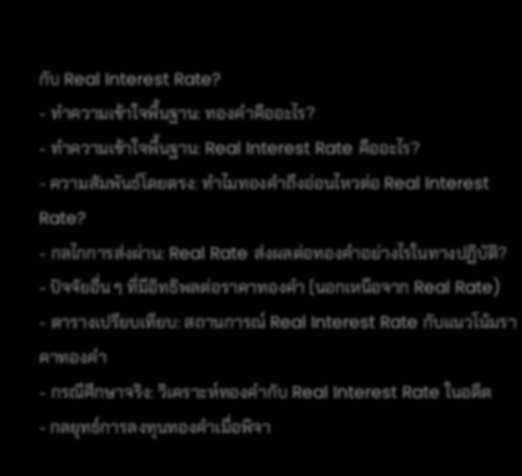กับ Real Interest Rate?
- ทำความเข้าใจพื้นฐาน: ทองคำคืออะไร?
- ทำความเข้าใจพื้นฐาน: Real Interest Rate คืออะไร?
- ความสัมพันธ์โดยตรง: ทำไมทองคำถึงอ่อนไหวต่อ Real Interest Rate?
- กลไกการส่งผ่าน: Real Rate ส่งผลต่อทองคำอย่างไรในทางปฏิบัติ?
- ปัจจัยอื่น ๆ ที่มีอิทธิพลต่อราคาทองคำ (นอกเหนือจาก Real Rate)
- ตารางเปรียบเทียบ: สถานการณ์ Real Interest Rate กับแนวโน้มราคาทองคำ
- กรณีศึกษาจริง: วิเคราะห์ทองคำกับ Real Interest Rate ในอดีต
- กลยุทธ์การลงทุนทองคำเมื่อพิจา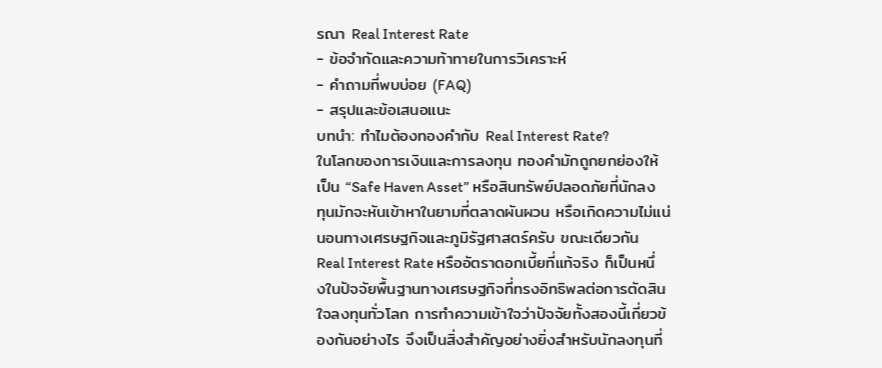รณา Real Interest Rate
- ข้อจำกัดและความท้าทายในการวิเคราะห์
- คำถามที่พบบ่อย (FAQ)
- สรุปและข้อเสนอแนะ
บทนำ: ทำไมต้องทองคำกับ Real Interest Rate?
ในโลกของการเงินและการลงทุน ทองคำมักถูกยกย่องให้เป็น “Safe Haven Asset” หรือสินทรัพย์ปลอดภัยที่นักลงทุนมักจะหันเข้าหาในยามที่ตลาดผันผวน หรือเกิดความไม่แน่นอนทางเศรษฐกิจและภูมิรัฐศาสตร์ครับ ขณะเดียวกัน Real Interest Rate หรืออัตราดอกเบี้ยที่แท้จริง ก็เป็นหนึ่งในปัจจัยพื้นฐานทางเศรษฐกิจที่ทรงอิทธิพลต่อการตัดสินใจลงทุนทั่วโลก การทำความเข้าใจว่าปัจจัยทั้งสองนี้เกี่ยวข้องกันอย่างไร จึงเป็นสิ่งสำคัญอย่างยิ่งสำหรับนักลงทุนที่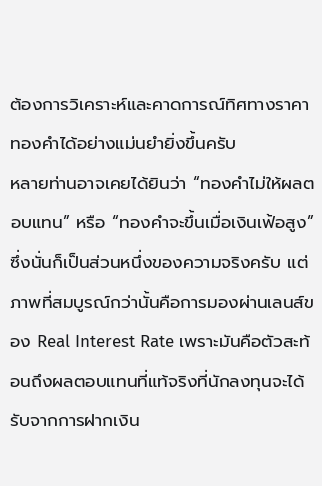ต้องการวิเคราะห์และคาดการณ์ทิศทางราคาทองคำได้อย่างแม่นยำยิ่งขึ้นครับ
หลายท่านอาจเคยได้ยินว่า “ทองคำไม่ให้ผลตอบแทน” หรือ “ทองคำจะขึ้นเมื่อเงินเฟ้อสูง” ซึ่งนั่นก็เป็นส่วนหนึ่งของความจริงครับ แต่ภาพที่สมบูรณ์กว่านั้นคือการมองผ่านเลนส์ของ Real Interest Rate เพราะมันคือตัวสะท้อนถึงผลตอบแทนที่แท้จริงที่นักลงทุนจะได้รับจากการฝากเงิน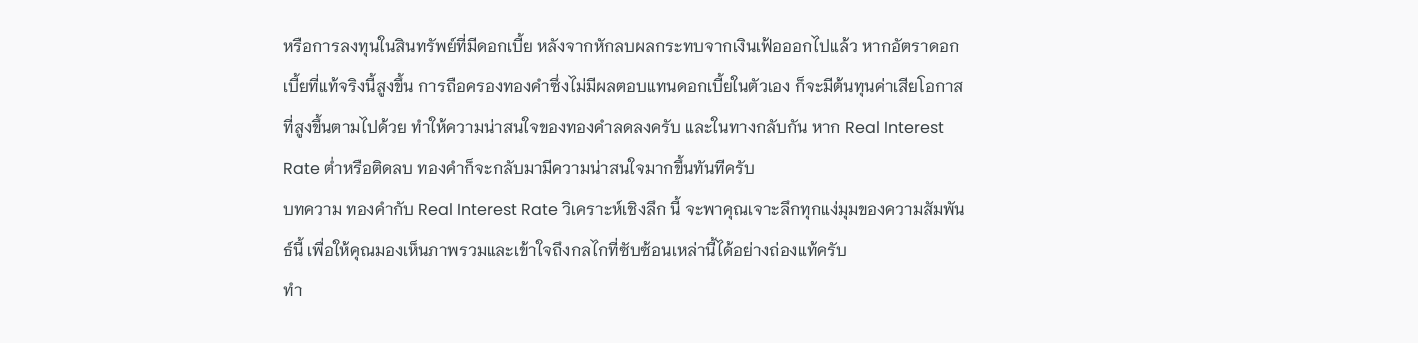หรือการลงทุนในสินทรัพย์ที่มีดอกเบี้ย หลังจากหักลบผลกระทบจากเงินเฟ้อออกไปแล้ว หากอัตราดอกเบี้ยที่แท้จริงนี้สูงขึ้น การถือครองทองคำซึ่งไม่มีผลตอบแทนดอกเบี้ยในตัวเอง ก็จะมีต้นทุนค่าเสียโอกาสที่สูงขึ้นตามไปด้วย ทำให้ความน่าสนใจของทองคำลดลงครับ และในทางกลับกัน หาก Real Interest Rate ต่ำหรือติดลบ ทองคำก็จะกลับมามีความน่าสนใจมากขึ้นทันทีครับ
บทความ ทองคำกับ Real Interest Rate วิเคราะห์เชิงลึก นี้ จะพาคุณเจาะลึกทุกแง่มุมของความสัมพันธ์นี้ เพื่อให้คุณมองเห็นภาพรวมและเข้าใจถึงกลไกที่ซับซ้อนเหล่านี้ได้อย่างถ่องแท้ครับ
ทำ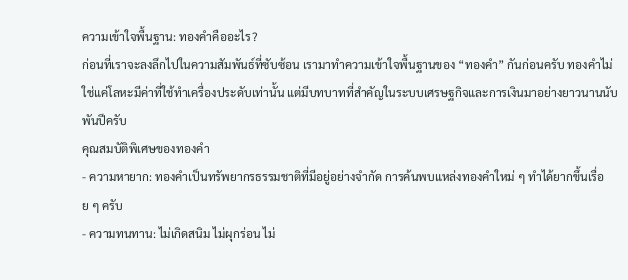ความเข้าใจพื้นฐาน: ทองคำคืออะไร?
ก่อนที่เราจะลงลึกไปในความสัมพันธ์ที่ซับซ้อน เรามาทำความเข้าใจพื้นฐานของ “ทองคำ” กันก่อนครับ ทองคำไม่ใช่แค่โลหะมีค่าที่ใช้ทำเครื่องประดับเท่านั้น แต่มีบทบาทที่สำคัญในระบบเศรษฐกิจและการเงินมาอย่างยาวนานนับพันปีครับ
คุณสมบัติพิเศษของทองคำ
- ความหายาก: ทองคำเป็นทรัพยากรธรรมชาติที่มีอยู่อย่างจำกัด การค้นพบแหล่งทองคำใหม่ ๆ ทำได้ยากขึ้นเรื่อย ๆ ครับ
- ความทนทาน: ไม่เกิดสนิม ไม่ผุกร่อน ไม่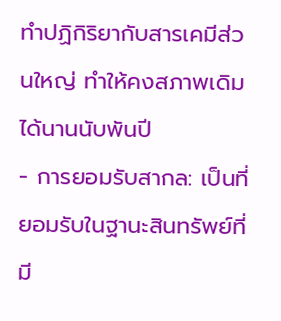ทำปฏิกิริยากับสารเคมีส่วนใหญ่ ทำให้คงสภาพเดิมได้นานนับพันปี
- การยอมรับสากล: เป็นที่ยอมรับในฐานะสินทรัพย์ที่มี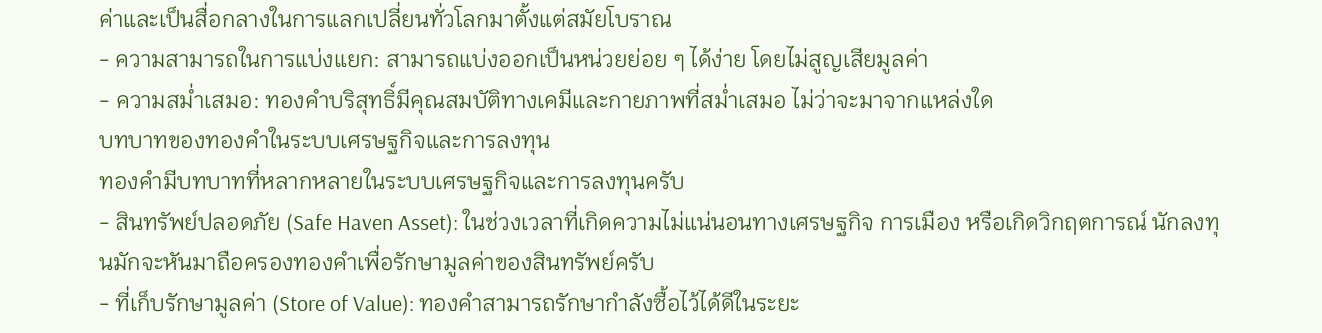ค่าและเป็นสื่อกลางในการแลกเปลี่ยนทั่วโลกมาตั้งแต่สมัยโบราณ
- ความสามารถในการแบ่งแยก: สามารถแบ่งออกเป็นหน่วยย่อย ๆ ได้ง่าย โดยไม่สูญเสียมูลค่า
- ความสม่ำเสมอ: ทองคำบริสุทธิ์มีคุณสมบัติทางเคมีและกายภาพที่สม่ำเสมอ ไม่ว่าจะมาจากแหล่งใด
บทบาทของทองคำในระบบเศรษฐกิจและการลงทุน
ทองคำมีบทบาทที่หลากหลายในระบบเศรษฐกิจและการลงทุนครับ
- สินทรัพย์ปลอดภัย (Safe Haven Asset): ในช่วงเวลาที่เกิดความไม่แน่นอนทางเศรษฐกิจ การเมือง หรือเกิดวิกฤตการณ์ นักลงทุนมักจะหันมาถือครองทองคำเพื่อรักษามูลค่าของสินทรัพย์ครับ
- ที่เก็บรักษามูลค่า (Store of Value): ทองคำสามารถรักษากำลังซื้อไว้ได้ดีในระยะ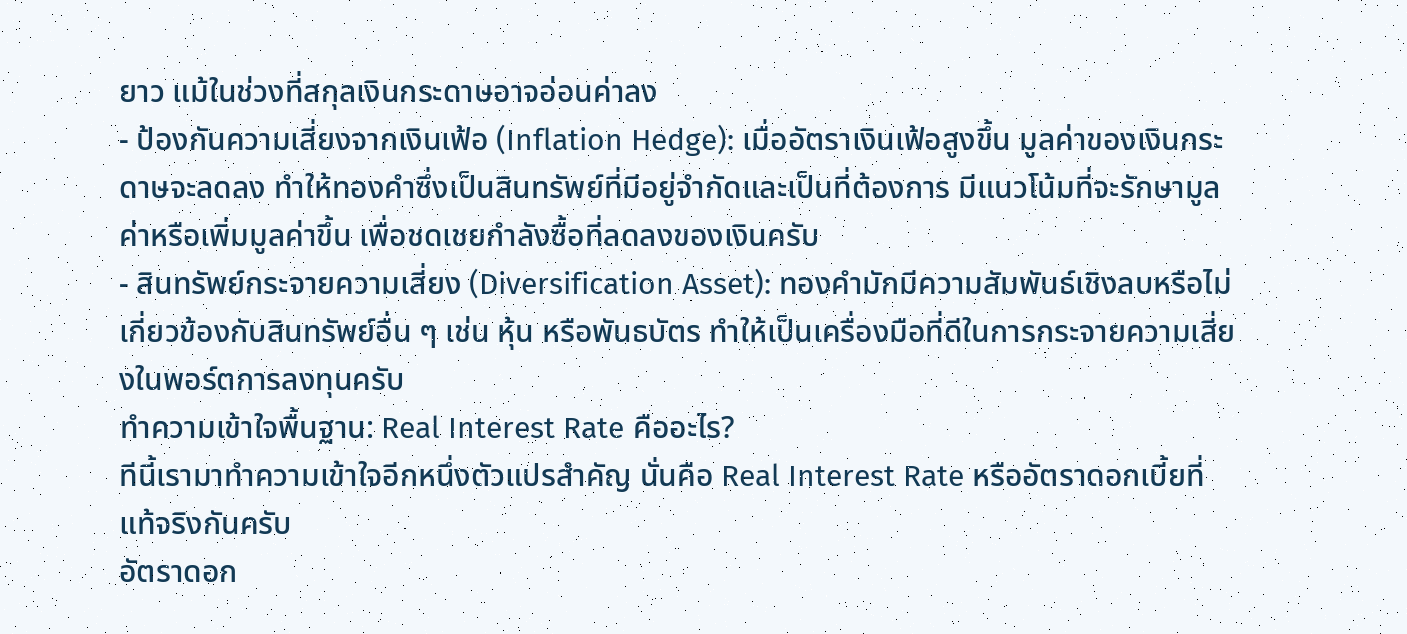ยาว แม้ในช่วงที่สกุลเงินกระดาษอาจอ่อนค่าลง
- ป้องกันความเสี่ยงจากเงินเฟ้อ (Inflation Hedge): เมื่ออัตราเงินเฟ้อสูงขึ้น มูลค่าของเงินกระดาษจะลดลง ทำให้ทองคำซึ่งเป็นสินทรัพย์ที่มีอยู่จำกัดและเป็นที่ต้องการ มีแนวโน้มที่จะรักษามูลค่าหรือเพิ่มมูลค่าขึ้น เพื่อชดเชยกำลังซื้อที่ลดลงของเงินครับ
- สินทรัพย์กระจายความเสี่ยง (Diversification Asset): ทองคำมักมีความสัมพันธ์เชิงลบหรือไม่เกี่ยวข้องกับสินทรัพย์อื่น ๆ เช่น หุ้น หรือพันธบัตร ทำให้เป็นเครื่องมือที่ดีในการกระจายความเสี่ยงในพอร์ตการลงทุนครับ
ทำความเข้าใจพื้นฐาน: Real Interest Rate คืออะไร?
ทีนี้เรามาทำความเข้าใจอีกหนึ่งตัวแปรสำคัญ นั่นคือ Real Interest Rate หรืออัตราดอกเบี้ยที่แท้จริงกันครับ
อัตราดอก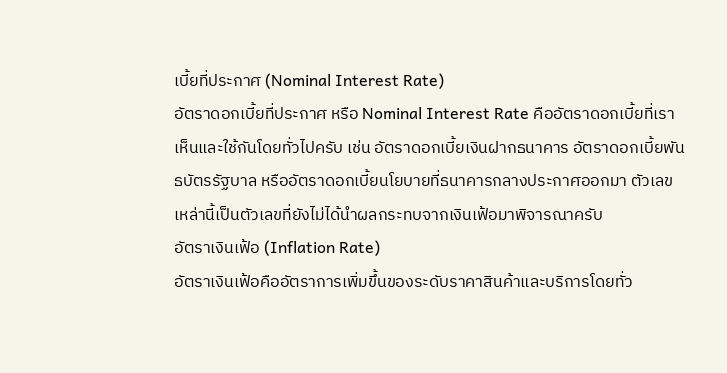เบี้ยที่ประกาศ (Nominal Interest Rate)
อัตราดอกเบี้ยที่ประกาศ หรือ Nominal Interest Rate คืออัตราดอกเบี้ยที่เราเห็นและใช้กันโดยทั่วไปครับ เช่น อัตราดอกเบี้ยเงินฝากธนาคาร อัตราดอกเบี้ยพันธบัตรรัฐบาล หรืออัตราดอกเบี้ยนโยบายที่ธนาคารกลางประกาศออกมา ตัวเลขเหล่านี้เป็นตัวเลขที่ยังไม่ได้นำผลกระทบจากเงินเฟ้อมาพิจารณาครับ
อัตราเงินเฟ้อ (Inflation Rate)
อัตราเงินเฟ้อคืออัตราการเพิ่มขึ้นของระดับราคาสินค้าและบริการโดยทั่ว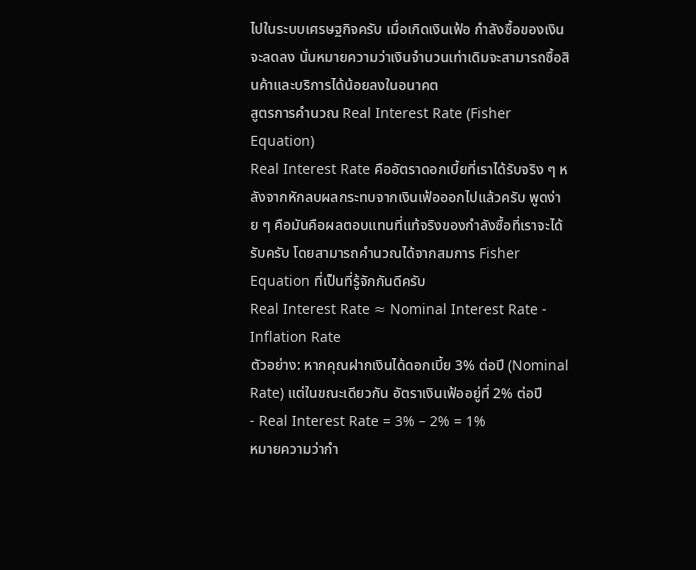ไปในระบบเศรษฐกิจครับ เมื่อเกิดเงินเฟ้อ กำลังซื้อของเงินจะลดลง นั่นหมายความว่าเงินจำนวนเท่าเดิมจะสามารถซื้อสินค้าและบริการได้น้อยลงในอนาคต
สูตรการคำนวณ Real Interest Rate (Fisher Equation)
Real Interest Rate คืออัตราดอกเบี้ยที่เราได้รับจริง ๆ หลังจากหักลบผลกระทบจากเงินเฟ้อออกไปแล้วครับ พูดง่าย ๆ คือมันคือผลตอบแทนที่แท้จริงของกำลังซื้อที่เราจะได้รับครับ โดยสามารถคำนวณได้จากสมการ Fisher Equation ที่เป็นที่รู้จักกันดีครับ
Real Interest Rate ≈ Nominal Interest Rate - Inflation Rate
ตัวอย่าง: หากคุณฝากเงินได้ดอกเบี้ย 3% ต่อปี (Nominal Rate) แต่ในขณะเดียวกัน อัตราเงินเฟ้ออยู่ที่ 2% ต่อปี
- Real Interest Rate = 3% – 2% = 1%
หมายความว่ากำ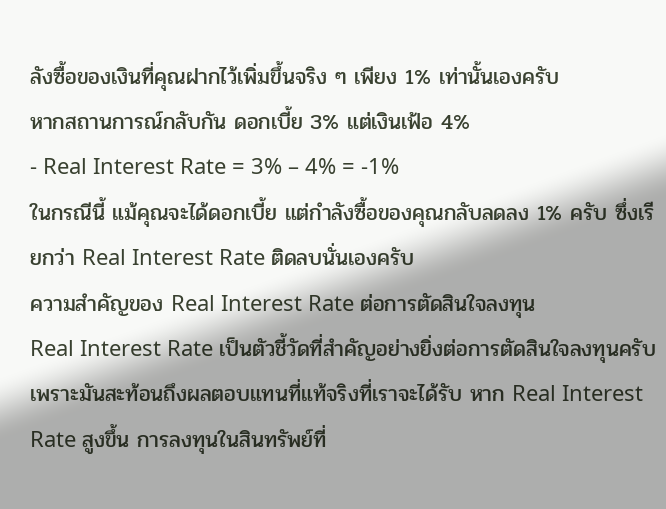ลังซื้อของเงินที่คุณฝากไว้เพิ่มขึ้นจริง ๆ เพียง 1% เท่านั้นเองครับ
หากสถานการณ์กลับกัน ดอกเบี้ย 3% แต่เงินเฟ้อ 4%
- Real Interest Rate = 3% – 4% = -1%
ในกรณีนี้ แม้คุณจะได้ดอกเบี้ย แต่กำลังซื้อของคุณกลับลดลง 1% ครับ ซึ่งเรียกว่า Real Interest Rate ติดลบนั่นเองครับ
ความสำคัญของ Real Interest Rate ต่อการตัดสินใจลงทุน
Real Interest Rate เป็นตัวชี้วัดที่สำคัญอย่างยิ่งต่อการตัดสินใจลงทุนครับ เพราะมันสะท้อนถึงผลตอบแทนที่แท้จริงที่เราจะได้รับ หาก Real Interest Rate สูงขึ้น การลงทุนในสินทรัพย์ที่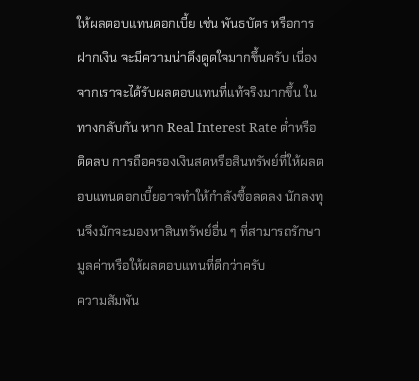ให้ผลตอบแทนดอกเบี้ย เช่น พันธบัตร หรือการฝากเงิน จะมีความน่าดึงดูดใจมากขึ้นครับ เนื่องจากเราจะได้รับผลตอบแทนที่แท้จริงมากขึ้น ในทางกลับกัน หาก Real Interest Rate ต่ำหรือติดลบ การถือครองเงินสดหรือสินทรัพย์ที่ให้ผลตอบแทนดอกเบี้ยอาจทำให้กำลังซื้อลดลง นักลงทุนจึงมักจะมองหาสินทรัพย์อื่น ๆ ที่สามารถรักษามูลค่าหรือให้ผลตอบแทนที่ดีกว่าครับ
ความสัมพัน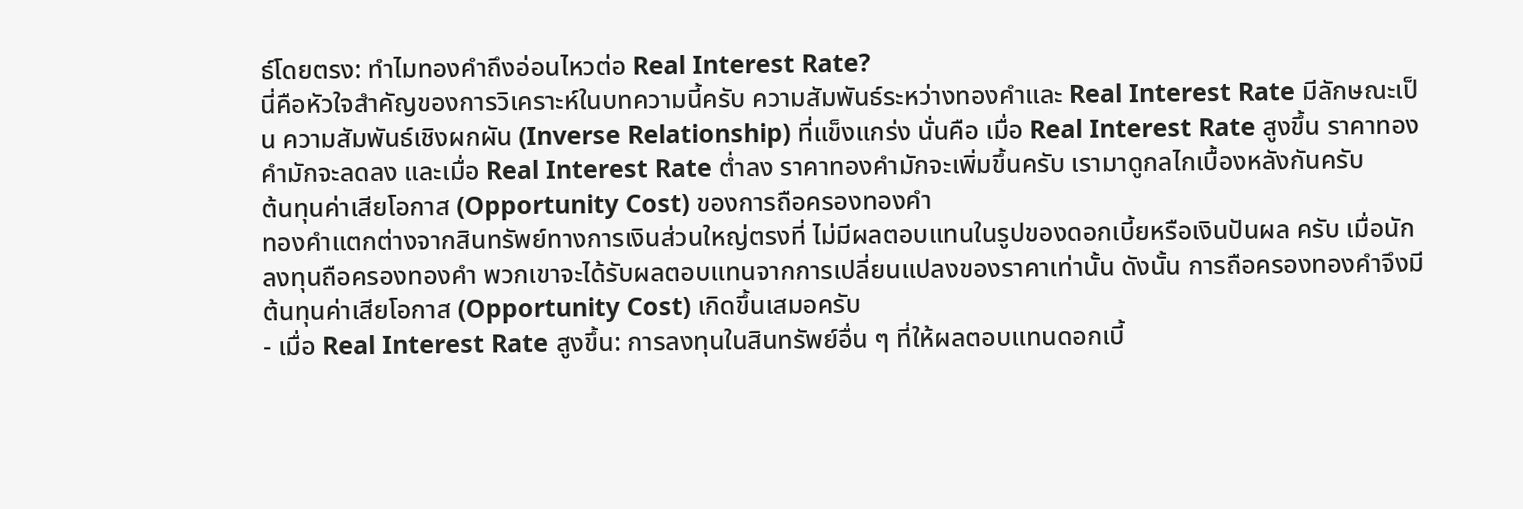ธ์โดยตรง: ทำไมทองคำถึงอ่อนไหวต่อ Real Interest Rate?
นี่คือหัวใจสำคัญของการวิเคราะห์ในบทความนี้ครับ ความสัมพันธ์ระหว่างทองคำและ Real Interest Rate มีลักษณะเป็น ความสัมพันธ์เชิงผกผัน (Inverse Relationship) ที่แข็งแกร่ง นั่นคือ เมื่อ Real Interest Rate สูงขึ้น ราคาทองคำมักจะลดลง และเมื่อ Real Interest Rate ต่ำลง ราคาทองคำมักจะเพิ่มขึ้นครับ เรามาดูกลไกเบื้องหลังกันครับ
ต้นทุนค่าเสียโอกาส (Opportunity Cost) ของการถือครองทองคำ
ทองคำแตกต่างจากสินทรัพย์ทางการเงินส่วนใหญ่ตรงที่ ไม่มีผลตอบแทนในรูปของดอกเบี้ยหรือเงินปันผล ครับ เมื่อนักลงทุนถือครองทองคำ พวกเขาจะได้รับผลตอบแทนจากการเปลี่ยนแปลงของราคาเท่านั้น ดังนั้น การถือครองทองคำจึงมีต้นทุนค่าเสียโอกาส (Opportunity Cost) เกิดขึ้นเสมอครับ
- เมื่อ Real Interest Rate สูงขึ้น: การลงทุนในสินทรัพย์อื่น ๆ ที่ให้ผลตอบแทนดอกเบี้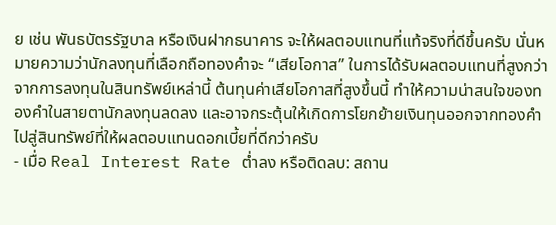ย เช่น พันธบัตรรัฐบาล หรือเงินฝากธนาคาร จะให้ผลตอบแทนที่แท้จริงที่ดีขึ้นครับ นั่นหมายความว่านักลงทุนที่เลือกถือทองคำจะ “เสียโอกาส” ในการได้รับผลตอบแทนที่สูงกว่าจากการลงทุนในสินทรัพย์เหล่านี้ ต้นทุนค่าเสียโอกาสที่สูงขึ้นนี้ ทำให้ความน่าสนใจของทองคำในสายตานักลงทุนลดลง และอาจกระตุ้นให้เกิดการโยกย้ายเงินทุนออกจากทองคำไปสู่สินทรัพย์ที่ให้ผลตอบแทนดอกเบี้ยที่ดีกว่าครับ
- เมื่อ Real Interest Rate ต่ำลง หรือติดลบ: สถาน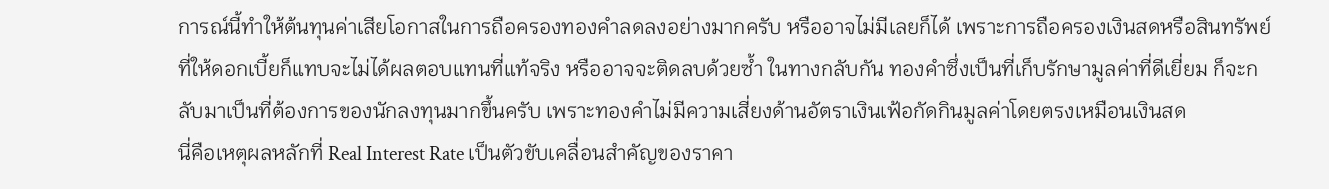การณ์นี้ทำให้ต้นทุนค่าเสียโอกาสในการถือครองทองคำลดลงอย่างมากครับ หรืออาจไม่มีเลยก็ได้ เพราะการถือครองเงินสดหรือสินทรัพย์ที่ให้ดอกเบี้ยก็แทบจะไม่ได้ผลตอบแทนที่แท้จริง หรืออาจจะติดลบด้วยซ้ำ ในทางกลับกัน ทองคำซึ่งเป็นที่เก็บรักษามูลค่าที่ดีเยี่ยม ก็จะกลับมาเป็นที่ต้องการของนักลงทุนมากขึ้นครับ เพราะทองคำไม่มีความเสี่ยงด้านอัตราเงินเฟ้อกัดกินมูลค่าโดยตรงเหมือนเงินสด
นี่คือเหตุผลหลักที่ Real Interest Rate เป็นตัวขับเคลื่อนสำคัญของราคา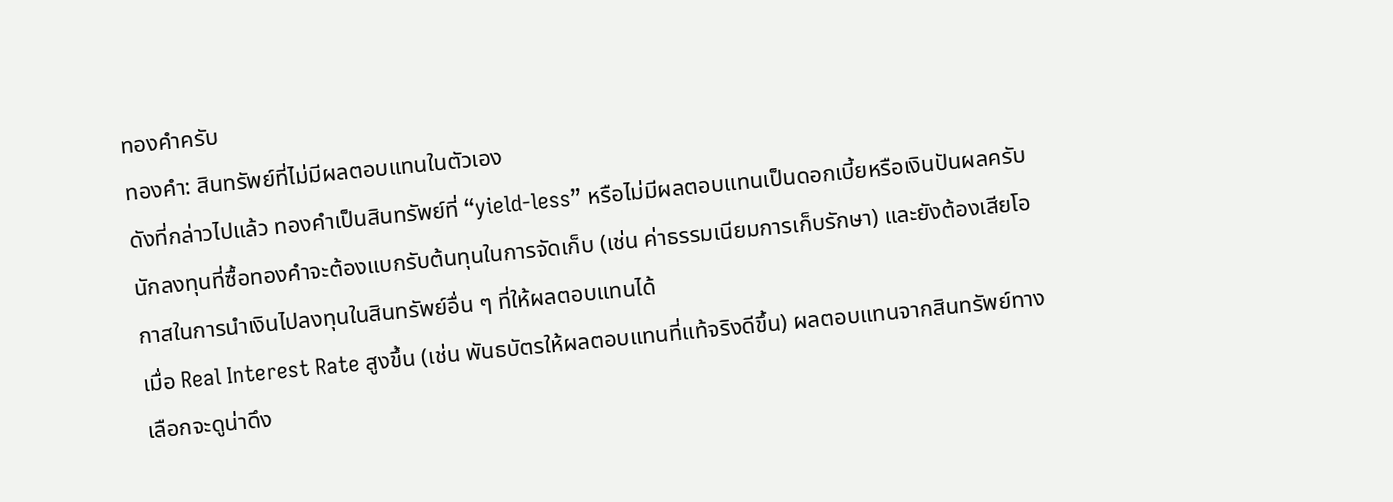ทองคำครับ
ทองคำ: สินทรัพย์ที่ไม่มีผลตอบแทนในตัวเอง
ดังที่กล่าวไปแล้ว ทองคำเป็นสินทรัพย์ที่ “yield-less” หรือไม่มีผลตอบแทนเป็นดอกเบี้ยหรือเงินปันผลครับ นักลงทุนที่ซื้อทองคำจะต้องแบกรับต้นทุนในการจัดเก็บ (เช่น ค่าธรรมเนียมการเก็บรักษา) และยังต้องเสียโอกาสในการนำเงินไปลงทุนในสินทรัพย์อื่น ๆ ที่ให้ผลตอบแทนได้
เมื่อ Real Interest Rate สูงขึ้น (เช่น พันธบัตรให้ผลตอบแทนที่แท้จริงดีขึ้น) ผลตอบแทนจากสินทรัพย์ทางเลือกจะดูน่าดึง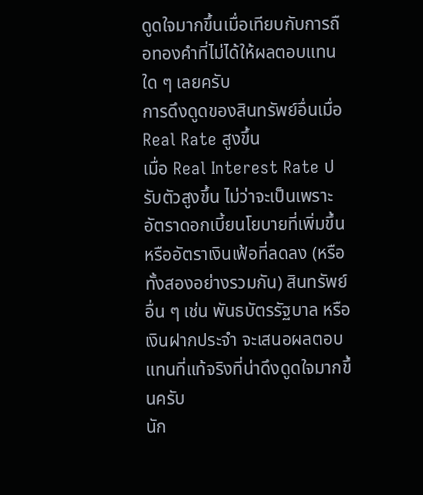ดูดใจมากขึ้นเมื่อเทียบกับการถือทองคำที่ไม่ได้ให้ผลตอบแทนใด ๆ เลยครับ
การดึงดูดของสินทรัพย์อื่นเมื่อ Real Rate สูงขึ้น
เมื่อ Real Interest Rate ปรับตัวสูงขึ้น ไม่ว่าจะเป็นเพราะอัตราดอกเบี้ยนโยบายที่เพิ่มขึ้น หรืออัตราเงินเฟ้อที่ลดลง (หรือทั้งสองอย่างรวมกัน) สินทรัพย์อื่น ๆ เช่น พันธบัตรรัฐบาล หรือเงินฝากประจำ จะเสนอผลตอบแทนที่แท้จริงที่น่าดึงดูดใจมากขึ้นครับ
นัก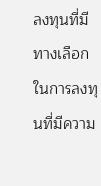ลงทุนที่มีทางเลือกในการลงทุนที่มีความ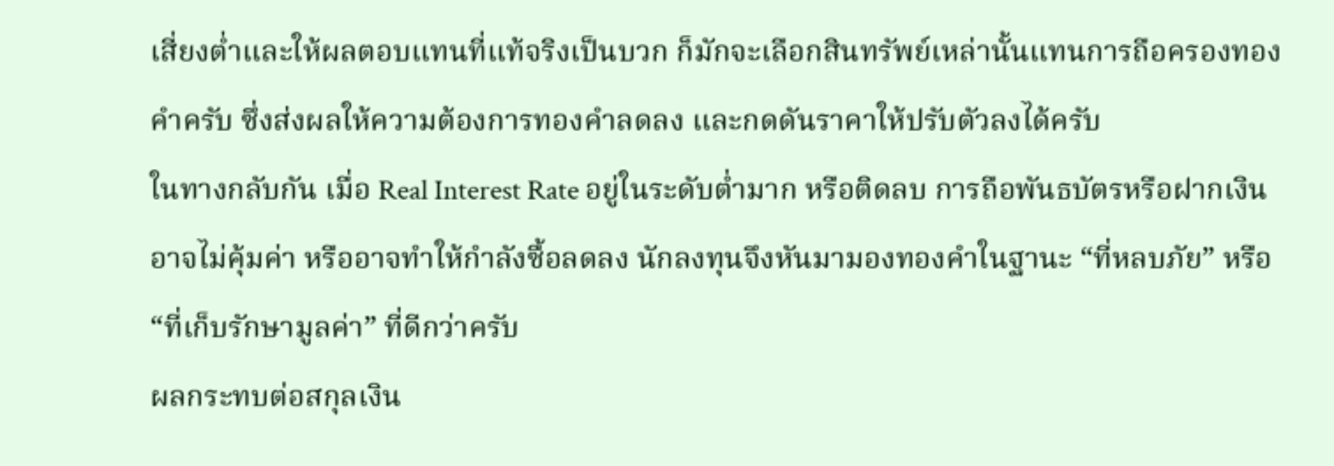เสี่ยงต่ำและให้ผลตอบแทนที่แท้จริงเป็นบวก ก็มักจะเลือกสินทรัพย์เหล่านั้นแทนการถือครองทองคำครับ ซึ่งส่งผลให้ความต้องการทองคำลดลง และกดดันราคาให้ปรับตัวลงได้ครับ
ในทางกลับกัน เมื่อ Real Interest Rate อยู่ในระดับต่ำมาก หรือติดลบ การถือพันธบัตรหรือฝากเงินอาจไม่คุ้มค่า หรืออาจทำให้กำลังซื้อลดลง นักลงทุนจึงหันมามองทองคำในฐานะ “ที่หลบภัย” หรือ “ที่เก็บรักษามูลค่า” ที่ดีกว่าครับ
ผลกระทบต่อสกุลเงิน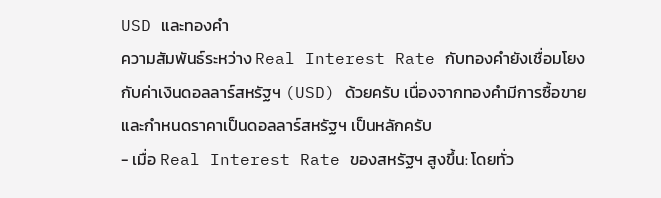USD และทองคำ
ความสัมพันธ์ระหว่าง Real Interest Rate กับทองคำยังเชื่อมโยงกับค่าเงินดอลลาร์สหรัฐฯ (USD) ด้วยครับ เนื่องจากทองคำมีการซื้อขายและกำหนดราคาเป็นดอลลาร์สหรัฐฯ เป็นหลักครับ
- เมื่อ Real Interest Rate ของสหรัฐฯ สูงขึ้น: โดยทั่ว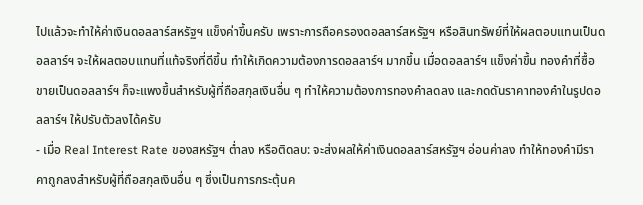ไปแล้วจะทำให้ค่าเงินดอลลาร์สหรัฐฯ แข็งค่าขึ้นครับ เพราะการถือครองดอลลาร์สหรัฐฯ หรือสินทรัพย์ที่ให้ผลตอบแทนเป็นดอลลาร์ฯ จะให้ผลตอบแทนที่แท้จริงที่ดีขึ้น ทำให้เกิดความต้องการดอลลาร์ฯ มากขึ้น เมื่อดอลลาร์ฯ แข็งค่าขึ้น ทองคำที่ซื้อขายเป็นดอลลาร์ฯ ก็จะแพงขึ้นสำหรับผู้ที่ถือสกุลเงินอื่น ๆ ทำให้ความต้องการทองคำลดลง และกดดันราคาทองคำในรูปดอลลาร์ฯ ให้ปรับตัวลงได้ครับ
- เมื่อ Real Interest Rate ของสหรัฐฯ ต่ำลง หรือติดลบ: จะส่งผลให้ค่าเงินดอลลาร์สหรัฐฯ อ่อนค่าลง ทำให้ทองคำมีราคาถูกลงสำหรับผู้ที่ถือสกุลเงินอื่น ๆ ซึ่งเป็นการกระตุ้นค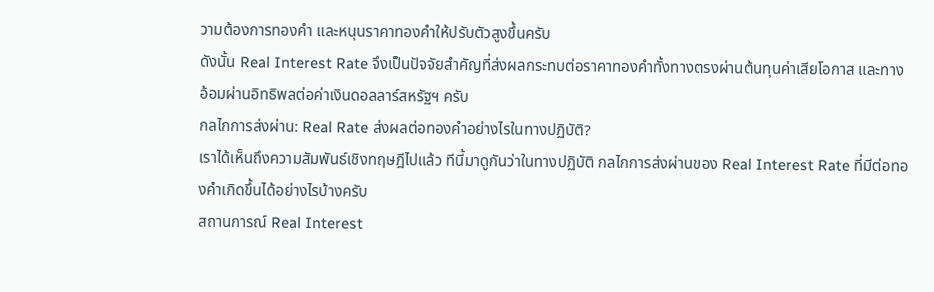วามต้องการทองคำ และหนุนราคาทองคำให้ปรับตัวสูงขึ้นครับ
ดังนั้น Real Interest Rate จึงเป็นปัจจัยสำคัญที่ส่งผลกระทบต่อราคาทองคำทั้งทางตรงผ่านต้นทุนค่าเสียโอกาส และทางอ้อมผ่านอิทธิพลต่อค่าเงินดอลลาร์สหรัฐฯ ครับ
กลไกการส่งผ่าน: Real Rate ส่งผลต่อทองคำอย่างไรในทางปฏิบัติ?
เราได้เห็นถึงความสัมพันธ์เชิงทฤษฎีไปแล้ว ทีนี้มาดูกันว่าในทางปฏิบัติ กลไกการส่งผ่านของ Real Interest Rate ที่มีต่อทองคำเกิดขึ้นได้อย่างไรบ้างครับ
สถานการณ์ Real Interest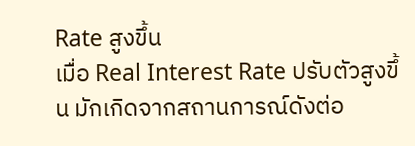Rate สูงขึ้น
เมื่อ Real Interest Rate ปรับตัวสูงขึ้น มักเกิดจากสถานการณ์ดังต่อ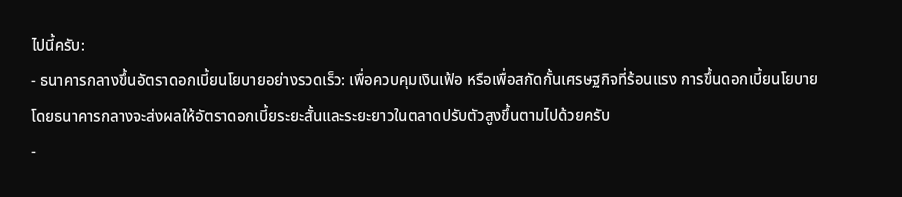ไปนี้ครับ:
- ธนาคารกลางขึ้นอัตราดอกเบี้ยนโยบายอย่างรวดเร็ว: เพื่อควบคุมเงินเฟ้อ หรือเพื่อสกัดกั้นเศรษฐกิจที่ร้อนแรง การขึ้นดอกเบี้ยนโยบายโดยธนาคารกลางจะส่งผลให้อัตราดอกเบี้ยระยะสั้นและระยะยาวในตลาดปรับตัวสูงขึ้นตามไปด้วยครับ
-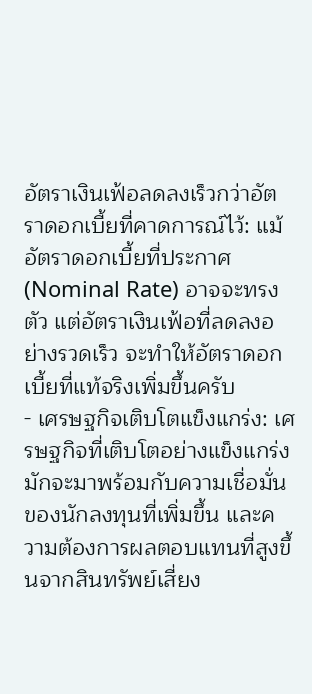อัตราเงินเฟ้อลดลงเร็วกว่าอัตราดอกเบี้ยที่คาดการณ์ไว้: แม้อัตราดอกเบี้ยที่ประกาศ (Nominal Rate) อาจจะทรงตัว แต่อัตราเงินเฟ้อที่ลดลงอย่างรวดเร็ว จะทำให้อัตราดอกเบี้ยที่แท้จริงเพิ่มขึ้นครับ
- เศรษฐกิจเติบโตแข็งแกร่ง: เศรษฐกิจที่เติบโตอย่างแข็งแกร่งมักจะมาพร้อมกับความเชื่อมั่นของนักลงทุนที่เพิ่มขึ้น และความต้องการผลตอบแทนที่สูงขึ้นจากสินทรัพย์เสี่ยง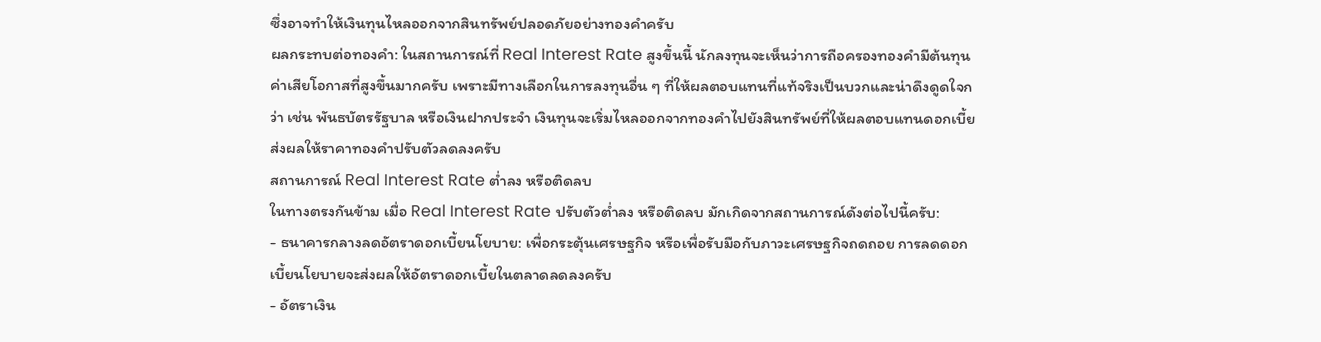ซึ่งอาจทำให้เงินทุนไหลออกจากสินทรัพย์ปลอดภัยอย่างทองคำครับ
ผลกระทบต่อทองคำ: ในสถานการณ์ที่ Real Interest Rate สูงขึ้นนี้ นักลงทุนจะเห็นว่าการถือครองทองคำมีต้นทุนค่าเสียโอกาสที่สูงขึ้นมากครับ เพราะมีทางเลือกในการลงทุนอื่น ๆ ที่ให้ผลตอบแทนที่แท้จริงเป็นบวกและน่าดึงดูดใจกว่า เช่น พันธบัตรรัฐบาล หรือเงินฝากประจำ เงินทุนจะเริ่มไหลออกจากทองคำไปยังสินทรัพย์ที่ให้ผลตอบแทนดอกเบี้ย ส่งผลให้ราคาทองคำปรับตัวลดลงครับ
สถานการณ์ Real Interest Rate ต่ำลง หรือติดลบ
ในทางตรงกันข้าม เมื่อ Real Interest Rate ปรับตัวต่ำลง หรือติดลบ มักเกิดจากสถานการณ์ดังต่อไปนี้ครับ:
- ธนาคารกลางลดอัตราดอกเบี้ยนโยบาย: เพื่อกระตุ้นเศรษฐกิจ หรือเพื่อรับมือกับภาวะเศรษฐกิจถดถอย การลดดอกเบี้ยนโยบายจะส่งผลให้อัตราดอกเบี้ยในตลาดลดลงครับ
- อัตราเงิน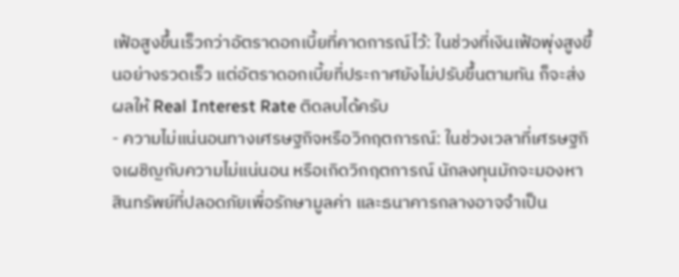เฟ้อสูงขึ้นเร็วกว่าอัตราดอกเบี้ยที่คาดการณ์ไว้: ในช่วงที่เงินเฟ้อพุ่งสูงขึ้นอย่างรวดเร็ว แต่อัตราดอกเบี้ยที่ประกาศยังไม่ปรับขึ้นตามทัน ก็จะส่งผลให้ Real Interest Rate ติดลบได้ครับ
- ความไม่แน่นอนทางเศรษฐกิจหรือวิกฤตการณ์: ในช่วงเวลาที่เศรษฐกิจเผชิญกับความไม่แน่นอน หรือเกิดวิกฤตการณ์ นักลงทุนมักจะมองหาสินทรัพย์ที่ปลอดภัยเพื่อรักษามูลค่า และธนาคารกลางอาจจำเป็น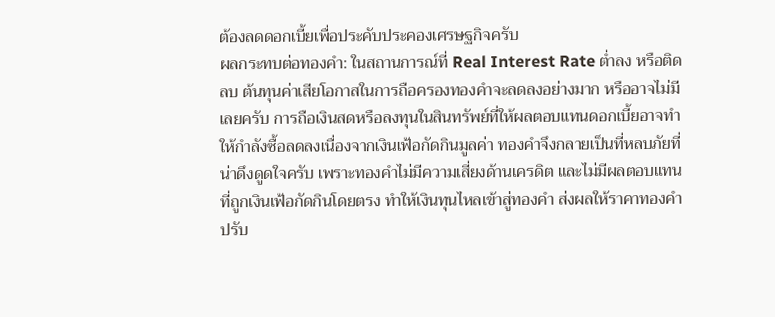ต้องลดดอกเบี้ยเพื่อประคับประคองเศรษฐกิจครับ
ผลกระทบต่อทองคำ: ในสถานการณ์ที่ Real Interest Rate ต่ำลง หรือติดลบ ต้นทุนค่าเสียโอกาสในการถือครองทองคำจะลดลงอย่างมาก หรืออาจไม่มีเลยครับ การถือเงินสดหรือลงทุนในสินทรัพย์ที่ให้ผลตอบแทนดอกเบี้ยอาจทำให้กำลังซื้อลดลงเนื่องจากเงินเฟ้อกัดกินมูลค่า ทองคำจึงกลายเป็นที่หลบภัยที่น่าดึงดูดใจครับ เพราะทองคำไม่มีความเสี่ยงด้านเครดิต และไม่มีผลตอบแทนที่ถูกเงินเฟ้อกัดกินโดยตรง ทำให้เงินทุนไหลเข้าสู่ทองคำ ส่งผลให้ราคาทองคำปรับ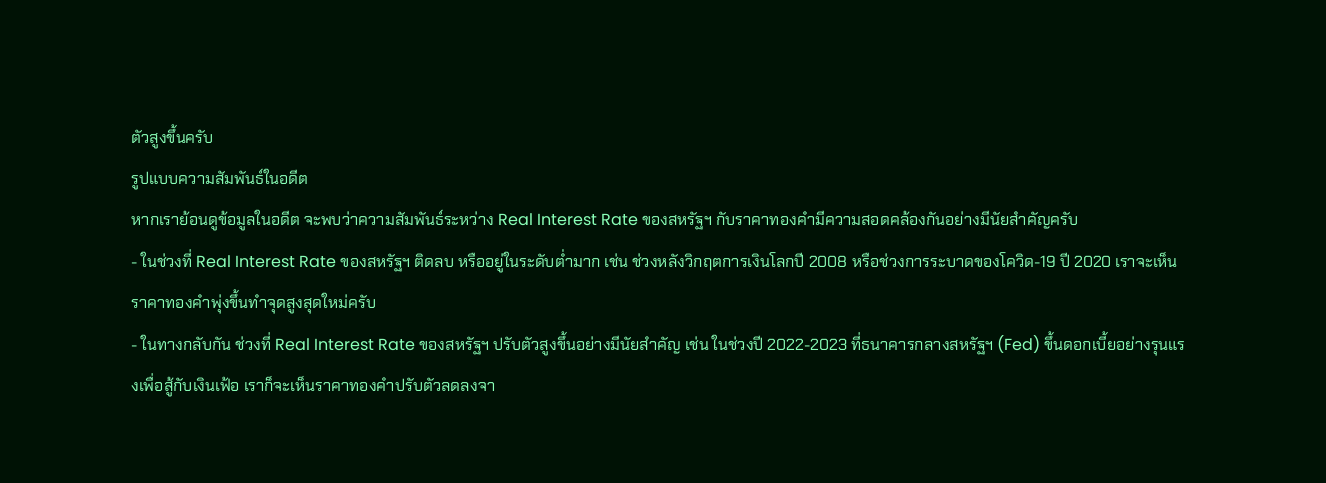ตัวสูงขึ้นครับ
รูปแบบความสัมพันธ์ในอดีต
หากเราย้อนดูข้อมูลในอดีต จะพบว่าความสัมพันธ์ระหว่าง Real Interest Rate ของสหรัฐฯ กับราคาทองคำมีความสอดคล้องกันอย่างมีนัยสำคัญครับ
- ในช่วงที่ Real Interest Rate ของสหรัฐฯ ติดลบ หรืออยู่ในระดับต่ำมาก เช่น ช่วงหลังวิกฤตการเงินโลกปี 2008 หรือช่วงการระบาดของโควิด-19 ปี 2020 เราจะเห็นราคาทองคำพุ่งขึ้นทำจุดสูงสุดใหม่ครับ
- ในทางกลับกัน ช่วงที่ Real Interest Rate ของสหรัฐฯ ปรับตัวสูงขึ้นอย่างมีนัยสำคัญ เช่น ในช่วงปี 2022-2023 ที่ธนาคารกลางสหรัฐฯ (Fed) ขึ้นดอกเบี้ยอย่างรุนแรงเพื่อสู้กับเงินเฟ้อ เราก็จะเห็นราคาทองคำปรับตัวลดลงจา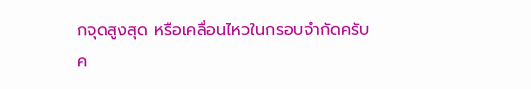กจุดสูงสุด หรือเคลื่อนไหวในกรอบจำกัดครับ
ค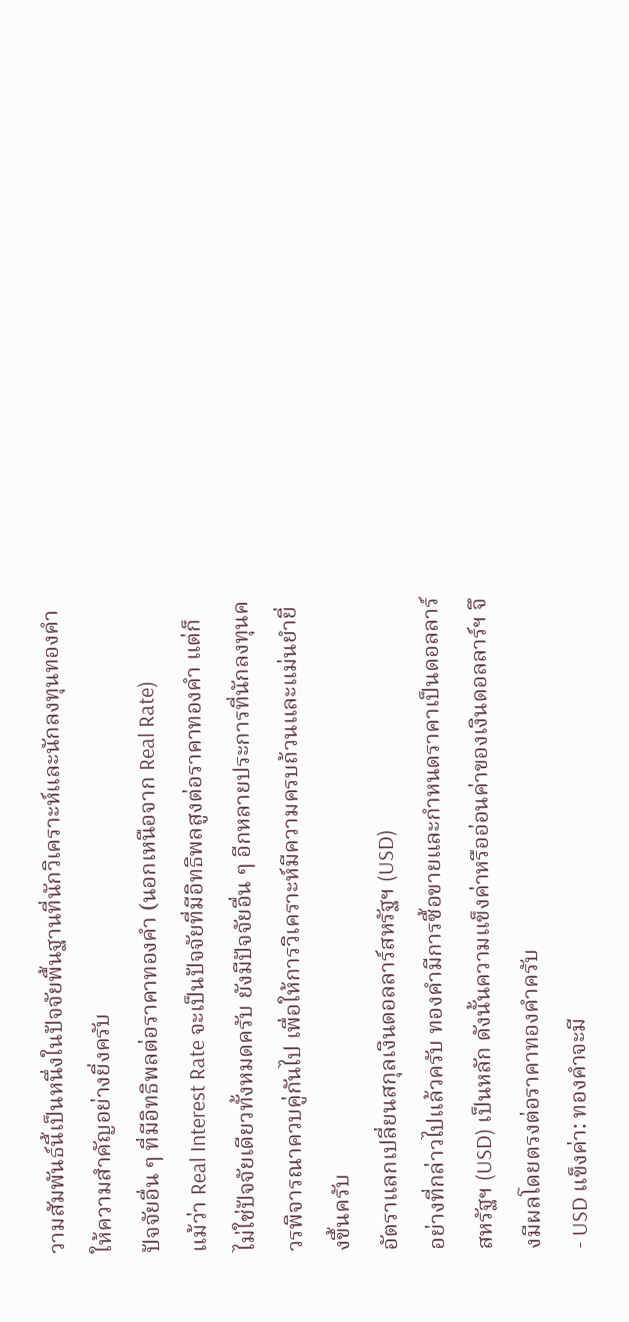วามสัมพันธ์นี้เป็นหนึ่งในปัจจัยพื้นฐานที่นักวิเคราะห์และนักลงทุนทองคำให้ความสำคัญอย่างยิ่งครับ
ปัจจัยอื่น ๆ ที่มีอิทธิพลต่อราคาทองคำ (นอกเหนือจาก Real Rate)
แม้ว่า Real Interest Rate จะเป็นปัจจัยที่มีอิทธิพลสูงต่อราคาทองคำ แต่ก็ไม่ใช่ปัจจัยเดียวทั้งหมดครับ ยังมีปัจจัยอื่น ๆ อีกหลายประการที่นักลงทุนควรพิจารณาควบคู่กันไป เพื่อให้การวิเคราะห์มีความครบถ้วนและแม่นยำยิ่งขึ้นครับ
อัตราแลกเปลี่ยนสกุลเงินดอลลาร์สหรัฐฯ (USD)
อย่างที่กล่าวไปแล้วครับ ทองคำมีการซื้อขายและกำหนดราคาเป็นดอลลาร์สหรัฐฯ (USD) เป็นหลัก ดังนั้นความแข็งค่าหรืออ่อนค่าของเงินดอลลาร์ฯ จึงมีผลโดยตรงต่อราคาทองคำครับ
- USD แข็งค่า: ทองคำจะมี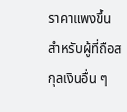ราคาแพงขึ้นสำหรับผู้ที่ถือสกุลเงินอื่น ๆ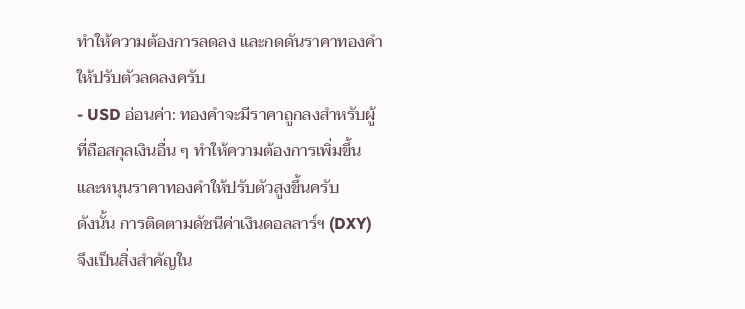ทำให้ความต้องการลดลง และกดดันราคาทองคำให้ปรับตัวลดลงครับ
- USD อ่อนค่า: ทองคำจะมีราคาถูกลงสำหรับผู้ที่ถือสกุลเงินอื่น ๆ ทำให้ความต้องการเพิ่มขึ้น และหนุนราคาทองคำให้ปรับตัวสูงขึ้นครับ
ดังนั้น การติดตามดัชนีค่าเงินดอลลาร์ฯ (DXY) จึงเป็นสิ่งสำคัญใน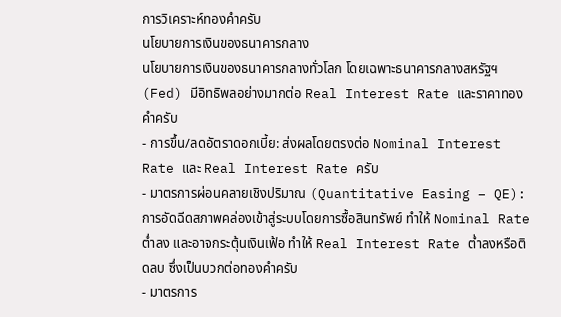การวิเคราะห์ทองคำครับ
นโยบายการเงินของธนาคารกลาง
นโยบายการเงินของธนาคารกลางทั่วโลก โดยเฉพาะธนาคารกลางสหรัฐฯ (Fed) มีอิทธิพลอย่างมากต่อ Real Interest Rate และราคาทองคำครับ
- การขึ้น/ลดอัตราดอกเบี้ย: ส่งผลโดยตรงต่อ Nominal Interest Rate และ Real Interest Rate ครับ
- มาตรการผ่อนคลายเชิงปริมาณ (Quantitative Easing – QE): การอัดฉีดสภาพคล่องเข้าสู่ระบบโดยการซื้อสินทรัพย์ ทำให้ Nominal Rate ต่ำลง และอาจกระตุ้นเงินเฟ้อ ทำให้ Real Interest Rate ต่ำลงหรือติดลบ ซึ่งเป็นบวกต่อทองคำครับ
- มาตรการ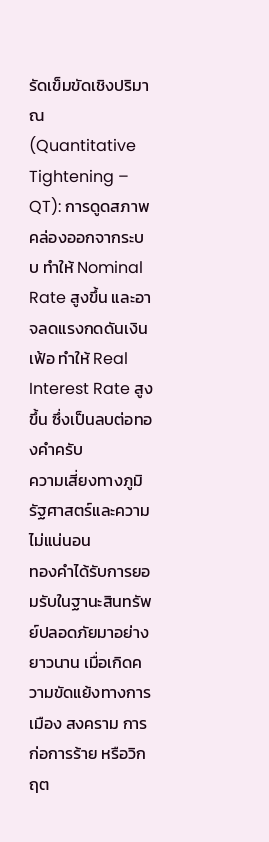รัดเข็มขัดเชิงปริมาณ (Quantitative Tightening – QT): การดูดสภาพคล่องออกจากระบบ ทำให้ Nominal Rate สูงขึ้น และอาจลดแรงกดดันเงินเฟ้อ ทำให้ Real Interest Rate สูงขึ้น ซึ่งเป็นลบต่อทองคำครับ
ความเสี่ยงทางภูมิรัฐศาสตร์และความไม่แน่นอน
ทองคำได้รับการยอมรับในฐานะสินทรัพย์ปลอดภัยมาอย่างยาวนาน เมื่อเกิดความขัดแย้งทางการเมือง สงคราม การก่อการร้าย หรือวิกฤต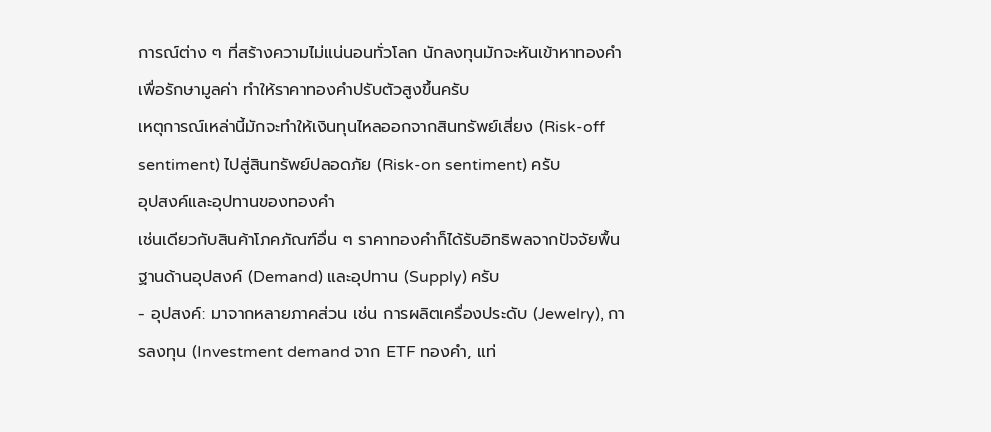การณ์ต่าง ๆ ที่สร้างความไม่แน่นอนทั่วโลก นักลงทุนมักจะหันเข้าหาทองคำเพื่อรักษามูลค่า ทำให้ราคาทองคำปรับตัวสูงขึ้นครับ
เหตุการณ์เหล่านี้มักจะทำให้เงินทุนไหลออกจากสินทรัพย์เสี่ยง (Risk-off sentiment) ไปสู่สินทรัพย์ปลอดภัย (Risk-on sentiment) ครับ
อุปสงค์และอุปทานของทองคำ
เช่นเดียวกับสินค้าโภคภัณฑ์อื่น ๆ ราคาทองคำก็ได้รับอิทธิพลจากปัจจัยพื้นฐานด้านอุปสงค์ (Demand) และอุปทาน (Supply) ครับ
- อุปสงค์: มาจากหลายภาคส่วน เช่น การผลิตเครื่องประดับ (Jewelry), การลงทุน (Investment demand จาก ETF ทองคำ, แท่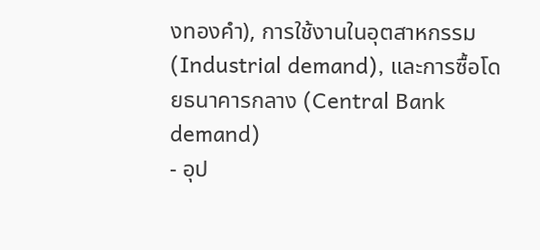งทองคำ), การใช้งานในอุตสาหกรรม (Industrial demand), และการซื้อโดยธนาคารกลาง (Central Bank demand)
- อุป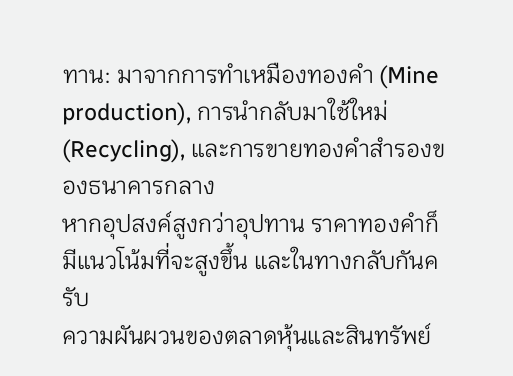ทาน: มาจากการทำเหมืองทองคำ (Mine production), การนำกลับมาใช้ใหม่ (Recycling), และการขายทองคำสำรองของธนาคารกลาง
หากอุปสงค์สูงกว่าอุปทาน ราคาทองคำก็มีแนวโน้มที่จะสูงขึ้น และในทางกลับกันครับ
ความผันผวนของตลาดหุ้นและสินทรัพย์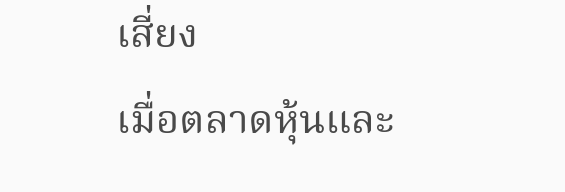เสี่ยง
เมื่อตลาดหุ้นและ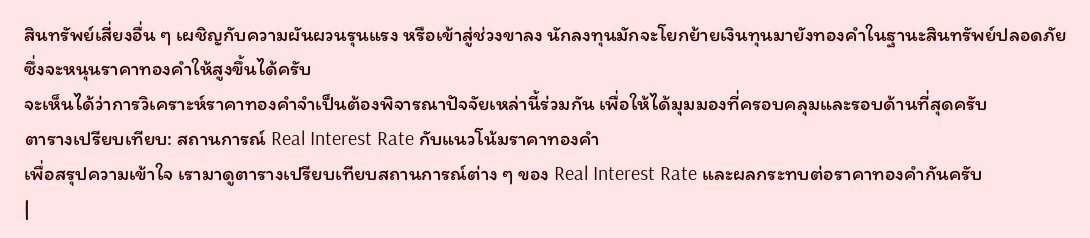สินทรัพย์เสี่ยงอื่น ๆ เผชิญกับความผันผวนรุนแรง หรือเข้าสู่ช่วงขาลง นักลงทุนมักจะโยกย้ายเงินทุนมายังทองคำในฐานะสินทรัพย์ปลอดภัย ซึ่งจะหนุนราคาทองคำให้สูงขึ้นได้ครับ
จะเห็นได้ว่าการวิเคราะห์ราคาทองคำจำเป็นต้องพิจารณาปัจจัยเหล่านี้ร่วมกัน เพื่อให้ได้มุมมองที่ครอบคลุมและรอบด้านที่สุดครับ
ตารางเปรียบเทียบ: สถานการณ์ Real Interest Rate กับแนวโน้มราคาทองคำ
เพื่อสรุปความเข้าใจ เรามาดูตารางเปรียบเทียบสถานการณ์ต่าง ๆ ของ Real Interest Rate และผลกระทบต่อราคาทองคำกันครับ
|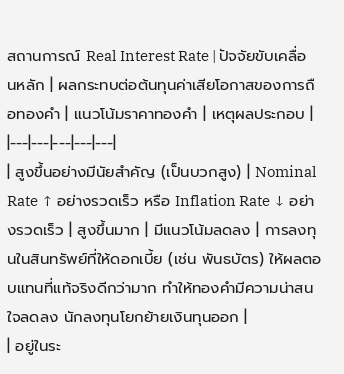สถานการณ์ Real Interest Rate | ปัจจัยขับเคลื่อนหลัก | ผลกระทบต่อต้นทุนค่าเสียโอกาสของการถือทองคำ | แนวโน้มราคาทองคำ | เหตุผลประกอบ |
|---|---|---|---|---|
| สูงขึ้นอย่างมีนัยสำคัญ (เป็นบวกสูง) | Nominal Rate ↑ อย่างรวดเร็ว หรือ Inflation Rate ↓ อย่างรวดเร็ว | สูงขึ้นมาก | มีแนวโน้มลดลง | การลงทุนในสินทรัพย์ที่ให้ดอกเบี้ย (เช่น พันธบัตร) ให้ผลตอบแทนที่แท้จริงดีกว่ามาก ทำให้ทองคำมีความน่าสนใจลดลง นักลงทุนโยกย้ายเงินทุนออก |
| อยู่ในระ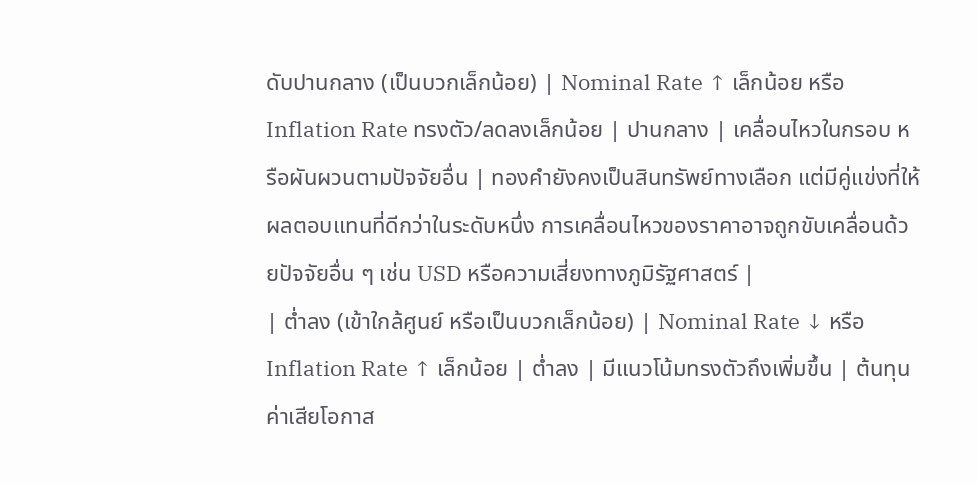ดับปานกลาง (เป็นบวกเล็กน้อย) | Nominal Rate ↑ เล็กน้อย หรือ Inflation Rate ทรงตัว/ลดลงเล็กน้อย | ปานกลาง | เคลื่อนไหวในกรอบ หรือผันผวนตามปัจจัยอื่น | ทองคำยังคงเป็นสินทรัพย์ทางเลือก แต่มีคู่แข่งที่ให้ผลตอบแทนที่ดีกว่าในระดับหนึ่ง การเคลื่อนไหวของราคาอาจถูกขับเคลื่อนด้วยปัจจัยอื่น ๆ เช่น USD หรือความเสี่ยงทางภูมิรัฐศาสตร์ |
| ต่ำลง (เข้าใกล้ศูนย์ หรือเป็นบวกเล็กน้อย) | Nominal Rate ↓ หรือ Inflation Rate ↑ เล็กน้อย | ต่ำลง | มีแนวโน้มทรงตัวถึงเพิ่มขึ้น | ต้นทุนค่าเสียโอกาส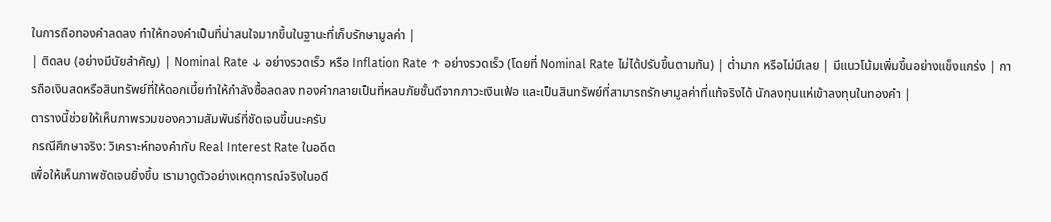ในการถือทองคำลดลง ทำให้ทองคำเป็นที่น่าสนใจมากขึ้นในฐานะที่เก็บรักษามูลค่า |
| ติดลบ (อย่างมีนัยสำคัญ) | Nominal Rate ↓ อย่างรวดเร็ว หรือ Inflation Rate ↑ อย่างรวดเร็ว (โดยที่ Nominal Rate ไม่ได้ปรับขึ้นตามทัน) | ต่ำมาก หรือไม่มีเลย | มีแนวโน้มเพิ่มขึ้นอย่างแข็งแกร่ง | การถือเงินสดหรือสินทรัพย์ที่ให้ดอกเบี้ยทำให้กำลังซื้อลดลง ทองคำกลายเป็นที่หลบภัยชั้นดีจากภาวะเงินเฟ้อ และเป็นสินทรัพย์ที่สามารถรักษามูลค่าที่แท้จริงได้ นักลงทุนแห่เข้าลงทุนในทองคำ |
ตารางนี้ช่วยให้เห็นภาพรวมของความสัมพันธ์ที่ชัดเจนขึ้นนะครับ
กรณีศึกษาจริง: วิเคราะห์ทองคำกับ Real Interest Rate ในอดีต
เพื่อให้เห็นภาพชัดเจนยิ่งขึ้น เรามาดูตัวอย่างเหตุการณ์จริงในอดี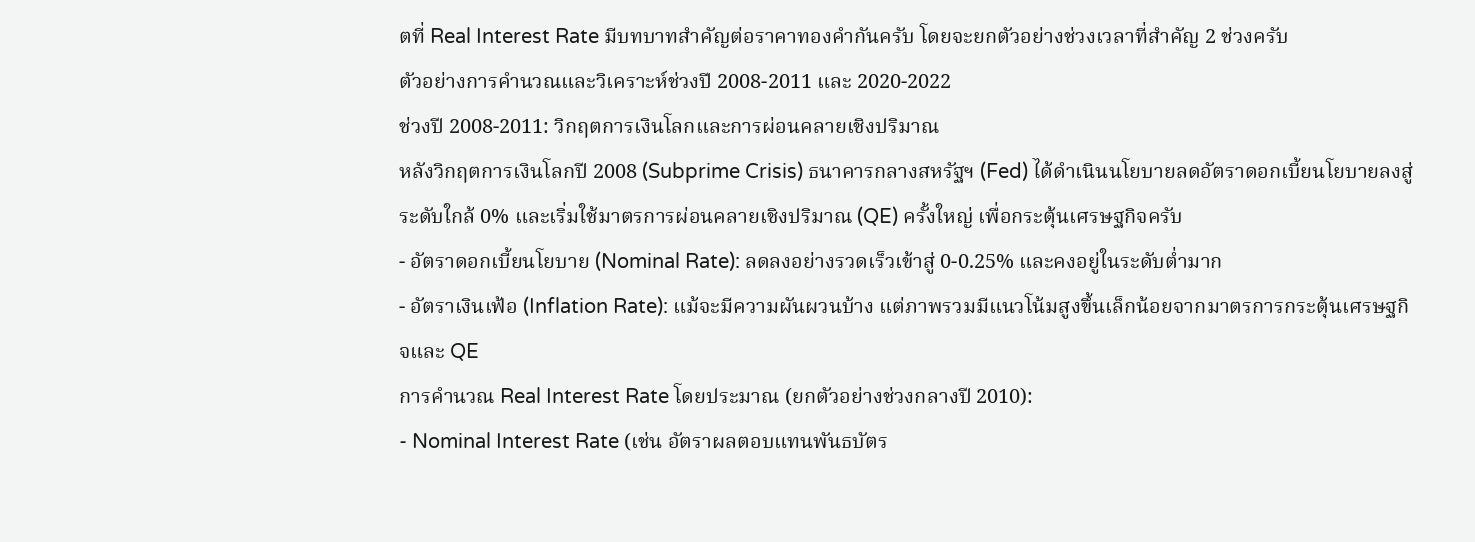ตที่ Real Interest Rate มีบทบาทสำคัญต่อราคาทองคำกันครับ โดยจะยกตัวอย่างช่วงเวลาที่สำคัญ 2 ช่วงครับ
ตัวอย่างการคำนวณและวิเคราะห์ช่วงปี 2008-2011 และ 2020-2022
ช่วงปี 2008-2011: วิกฤตการเงินโลกและการผ่อนคลายเชิงปริมาณ
หลังวิกฤตการเงินโลกปี 2008 (Subprime Crisis) ธนาคารกลางสหรัฐฯ (Fed) ได้ดำเนินนโยบายลดอัตราดอกเบี้ยนโยบายลงสู่ระดับใกล้ 0% และเริ่มใช้มาตรการผ่อนคลายเชิงปริมาณ (QE) ครั้งใหญ่ เพื่อกระตุ้นเศรษฐกิจครับ
- อัตราดอกเบี้ยนโยบาย (Nominal Rate): ลดลงอย่างรวดเร็วเข้าสู่ 0-0.25% และคงอยู่ในระดับต่ำมาก
- อัตราเงินเฟ้อ (Inflation Rate): แม้จะมีความผันผวนบ้าง แต่ภาพรวมมีแนวโน้มสูงขึ้นเล็กน้อยจากมาตรการกระตุ้นเศรษฐกิจและ QE
การคำนวณ Real Interest Rate โดยประมาณ (ยกตัวอย่างช่วงกลางปี 2010):
- Nominal Interest Rate (เช่น อัตราผลตอบแทนพันธบัตร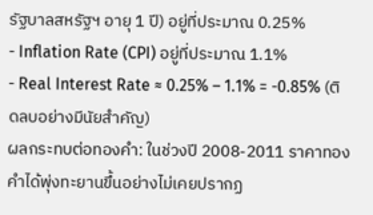รัฐบาลสหรัฐฯ อายุ 1 ปี) อยู่ที่ประมาณ 0.25%
- Inflation Rate (CPI) อยู่ที่ประมาณ 1.1%
- Real Interest Rate ≈ 0.25% – 1.1% = -0.85% (ติดลบอย่างมีนัยสำคัญ)
ผลกระทบต่อทองคำ: ในช่วงปี 2008-2011 ราคาทองคำได้พุ่งทะยานขึ้นอย่างไม่เคยปรากฏ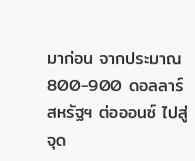มาก่อน จากประมาณ 800-900 ดอลลาร์สหรัฐฯ ต่อออนซ์ ไปสู่จุด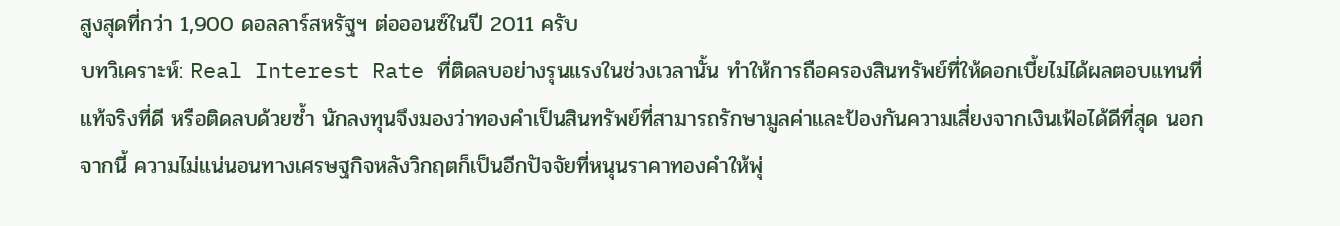สูงสุดที่กว่า 1,900 ดอลลาร์สหรัฐฯ ต่อออนซ์ในปี 2011 ครับ
บทวิเคราะห์: Real Interest Rate ที่ติดลบอย่างรุนแรงในช่วงเวลานั้น ทำให้การถือครองสินทรัพย์ที่ให้ดอกเบี้ยไม่ได้ผลตอบแทนที่แท้จริงที่ดี หรือติดลบด้วยซ้ำ นักลงทุนจึงมองว่าทองคำเป็นสินทรัพย์ที่สามารถรักษามูลค่าและป้องกันความเสี่ยงจากเงินเฟ้อได้ดีที่สุด นอกจากนี้ ความไม่แน่นอนทางเศรษฐกิจหลังวิกฤตก็เป็นอีกปัจจัยที่หนุนราคาทองคำให้พุ่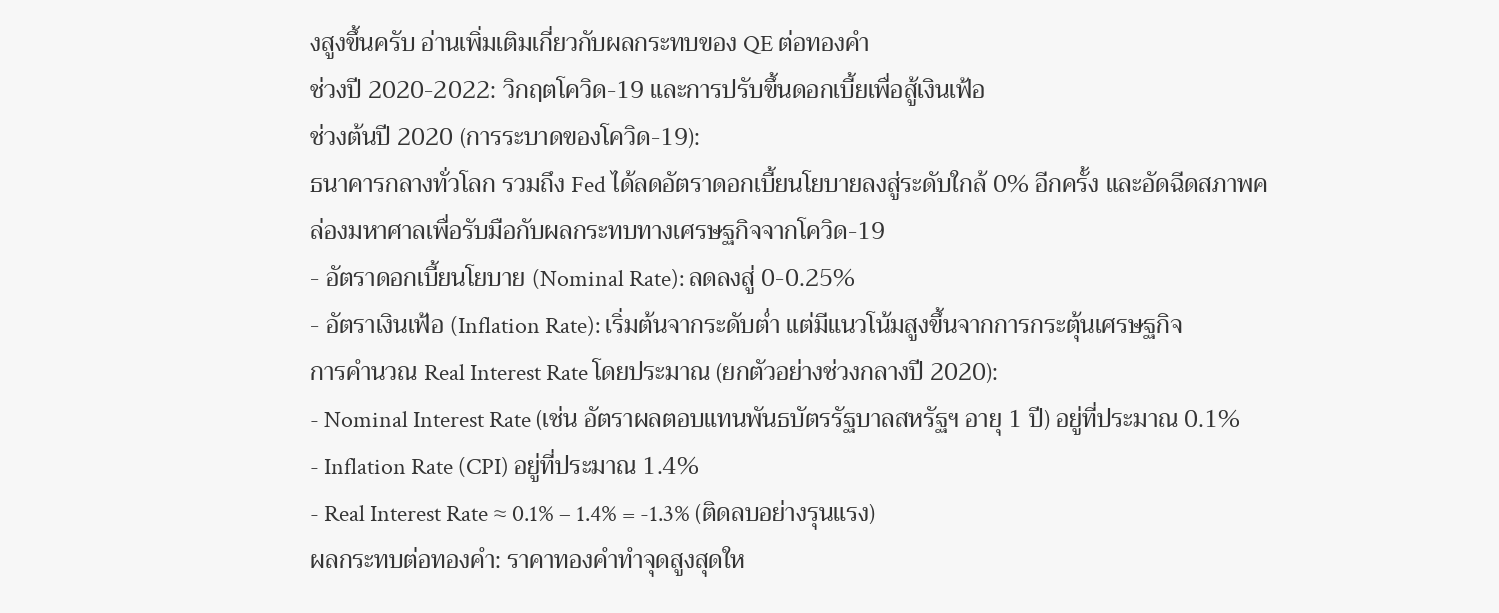งสูงขึ้นครับ อ่านเพิ่มเติมเกี่ยวกับผลกระทบของ QE ต่อทองคำ
ช่วงปี 2020-2022: วิกฤตโควิด-19 และการปรับขึ้นดอกเบี้ยเพื่อสู้เงินเฟ้อ
ช่วงต้นปี 2020 (การระบาดของโควิด-19):
ธนาคารกลางทั่วโลก รวมถึง Fed ได้ลดอัตราดอกเบี้ยนโยบายลงสู่ระดับใกล้ 0% อีกครั้ง และอัดฉีดสภาพคล่องมหาศาลเพื่อรับมือกับผลกระทบทางเศรษฐกิจจากโควิด-19
- อัตราดอกเบี้ยนโยบาย (Nominal Rate): ลดลงสู่ 0-0.25%
- อัตราเงินเฟ้อ (Inflation Rate): เริ่มต้นจากระดับต่ำ แต่มีแนวโน้มสูงขึ้นจากการกระตุ้นเศรษฐกิจ
การคำนวณ Real Interest Rate โดยประมาณ (ยกตัวอย่างช่วงกลางปี 2020):
- Nominal Interest Rate (เช่น อัตราผลตอบแทนพันธบัตรรัฐบาลสหรัฐฯ อายุ 1 ปี) อยู่ที่ประมาณ 0.1%
- Inflation Rate (CPI) อยู่ที่ประมาณ 1.4%
- Real Interest Rate ≈ 0.1% – 1.4% = -1.3% (ติดลบอย่างรุนแรง)
ผลกระทบต่อทองคำ: ราคาทองคำทำจุดสูงสุดให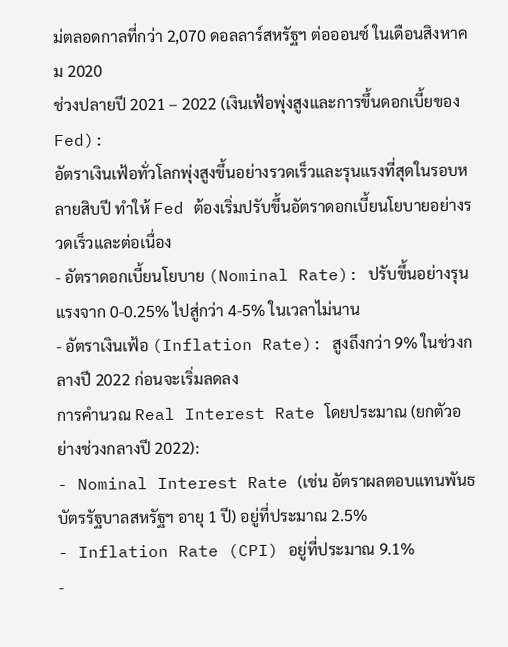ม่ตลอดกาลที่กว่า 2,070 ดอลลาร์สหรัฐฯ ต่อออนซ์ ในเดือนสิงหาคม 2020
ช่วงปลายปี 2021 – 2022 (เงินเฟ้อพุ่งสูงและการขึ้นดอกเบี้ยของ Fed):
อัตราเงินเฟ้อทั่วโลกพุ่งสูงขึ้นอย่างรวดเร็วและรุนแรงที่สุดในรอบหลายสิบปี ทำให้ Fed ต้องเริ่มปรับขึ้นอัตราดอกเบี้ยนโยบายอย่างรวดเร็วและต่อเนื่อง
- อัตราดอกเบี้ยนโยบาย (Nominal Rate): ปรับขึ้นอย่างรุนแรงจาก 0-0.25% ไปสู่กว่า 4-5% ในเวลาไม่นาน
- อัตราเงินเฟ้อ (Inflation Rate): สูงถึงกว่า 9% ในช่วงกลางปี 2022 ก่อนจะเริ่มลดลง
การคำนวณ Real Interest Rate โดยประมาณ (ยกตัวอย่างช่วงกลางปี 2022):
- Nominal Interest Rate (เช่น อัตราผลตอบแทนพันธบัตรรัฐบาลสหรัฐฯ อายุ 1 ปี) อยู่ที่ประมาณ 2.5%
- Inflation Rate (CPI) อยู่ที่ประมาณ 9.1%
-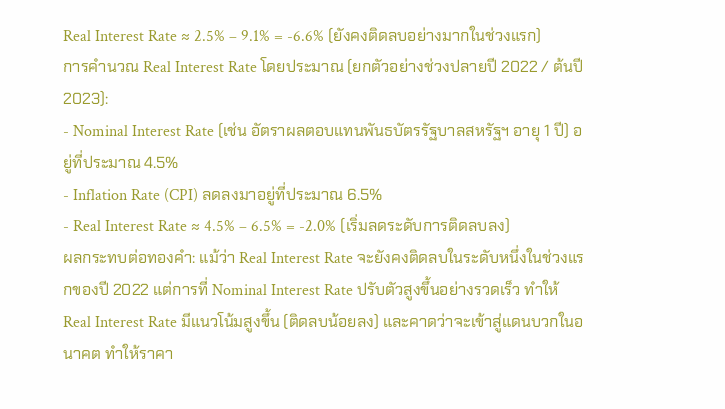Real Interest Rate ≈ 2.5% – 9.1% = -6.6% (ยังคงติดลบอย่างมากในช่วงแรก)
การคำนวณ Real Interest Rate โดยประมาณ (ยกตัวอย่างช่วงปลายปี 2022 / ต้นปี 2023):
- Nominal Interest Rate (เช่น อัตราผลตอบแทนพันธบัตรรัฐบาลสหรัฐฯ อายุ 1 ปี) อยู่ที่ประมาณ 4.5%
- Inflation Rate (CPI) ลดลงมาอยู่ที่ประมาณ 6.5%
- Real Interest Rate ≈ 4.5% – 6.5% = -2.0% (เริ่มลดระดับการติดลบลง)
ผลกระทบต่อทองคำ: แม้ว่า Real Interest Rate จะยังคงติดลบในระดับหนึ่งในช่วงแรกของปี 2022 แต่การที่ Nominal Interest Rate ปรับตัวสูงขึ้นอย่างรวดเร็ว ทำให้ Real Interest Rate มีแนวโน้มสูงขึ้น (ติดลบน้อยลง) และคาดว่าจะเข้าสู่แดนบวกในอนาคต ทำให้ราคา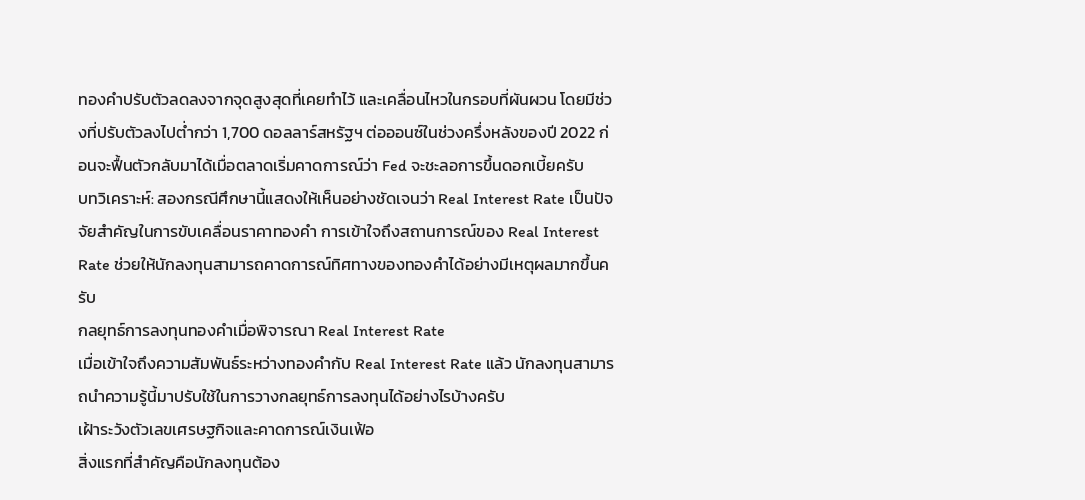ทองคำปรับตัวลดลงจากจุดสูงสุดที่เคยทำไว้ และเคลื่อนไหวในกรอบที่ผันผวน โดยมีช่วงที่ปรับตัวลงไปต่ำกว่า 1,700 ดอลลาร์สหรัฐฯ ต่อออนซ์ในช่วงครึ่งหลังของปี 2022 ก่อนจะฟื้นตัวกลับมาได้เมื่อตลาดเริ่มคาดการณ์ว่า Fed จะชะลอการขึ้นดอกเบี้ยครับ
บทวิเคราะห์: สองกรณีศึกษานี้แสดงให้เห็นอย่างชัดเจนว่า Real Interest Rate เป็นปัจจัยสำคัญในการขับเคลื่อนราคาทองคำ การเข้าใจถึงสถานการณ์ของ Real Interest Rate ช่วยให้นักลงทุนสามารถคาดการณ์ทิศทางของทองคำได้อย่างมีเหตุผลมากขึ้นครับ
กลยุทธ์การลงทุนทองคำเมื่อพิจารณา Real Interest Rate
เมื่อเข้าใจถึงความสัมพันธ์ระหว่างทองคำกับ Real Interest Rate แล้ว นักลงทุนสามารถนำความรู้นี้มาปรับใช้ในการวางกลยุทธ์การลงทุนได้อย่างไรบ้างครับ
เฝ้าระวังตัวเลขเศรษฐกิจและคาดการณ์เงินเฟ้อ
สิ่งแรกที่สำคัญคือนักลงทุนต้อง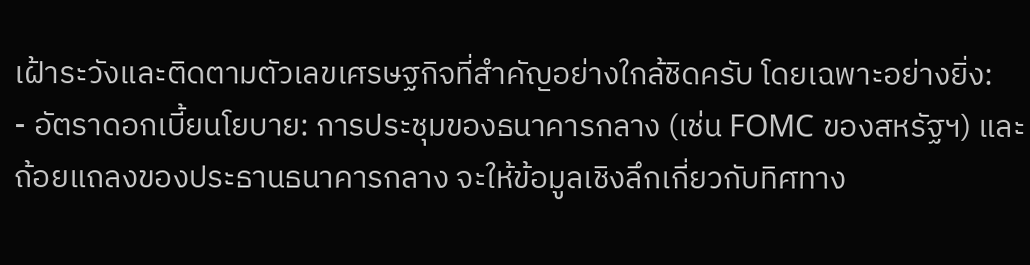เฝ้าระวังและติดตามตัวเลขเศรษฐกิจที่สำคัญอย่างใกล้ชิดครับ โดยเฉพาะอย่างยิ่ง:
- อัตราดอกเบี้ยนโยบาย: การประชุมของธนาคารกลาง (เช่น FOMC ของสหรัฐฯ) และถ้อยแถลงของประธานธนาคารกลาง จะให้ข้อมูลเชิงลึกเกี่ยวกับทิศทาง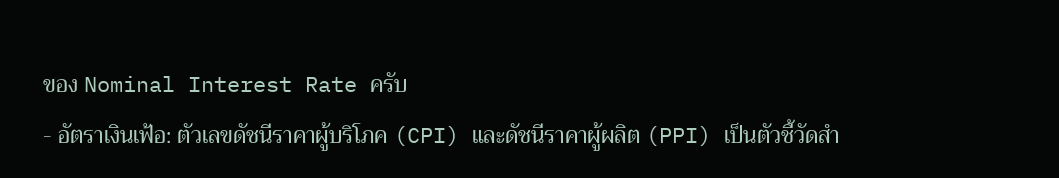ของ Nominal Interest Rate ครับ
- อัตราเงินเฟ้อ: ตัวเลขดัชนีราคาผู้บริโภค (CPI) และดัชนีราคาผู้ผลิต (PPI) เป็นตัวชี้วัดสำ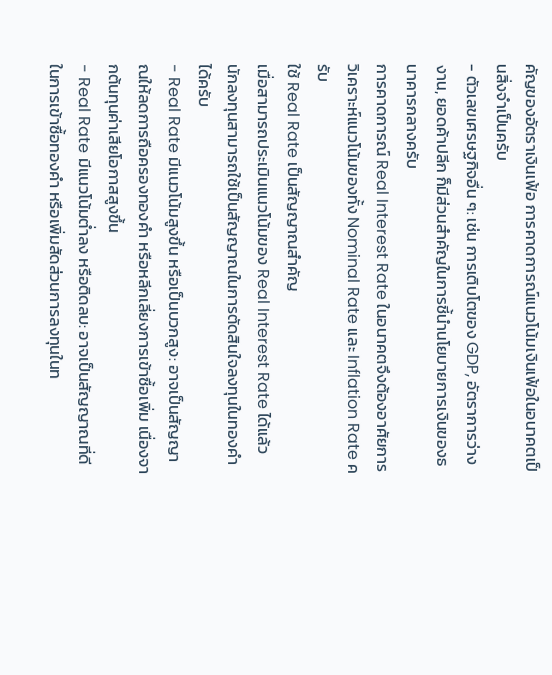คัญของอัตราเงินเฟ้อ การคาดการณ์แนวโน้มเงินเฟ้อในอนาคตเป็นสิ่งจำเป็นครับ
- ตัวเลขเศรษฐกิจอื่น ๆ: เช่น การเติบโตของ GDP, อัตราการว่างงาน, ยอดค้าปลีก ก็มีส่วนสำคัญในการชี้นำนโยบายการเงินของธนาคารกลางครับ
การคาดการณ์ Real Interest Rate ในอนาคตจึงต้องอาศัยการวิเคราะห์แนวโน้มของทั้ง Nominal Rate และ Inflation Rate ครับ
ใช้ Real Rate เป็นสัญญาณสำคัญ
เมื่อสามารถประเมินแนวโน้มของ Real Interest Rate ได้แล้ว นักลงทุนสามารถใช้เป็นสัญญาณในการตัดสินใจลงทุนในทองคำได้ครับ
- Real Rate มีแนวโน้มสูงขึ้น หรือเป็นบวกสูง: อาจเป็นสัญญาณให้ลดการถือครองทองคำ หรือหลีกเลี่ยงการเข้าซื้อเพิ่ม เนื่องจากต้นทุนค่าเสียโอกาสสูงขึ้น
- Real Rate มีแนวโน้มต่ำลง หรือติดลบ: อาจเป็นสัญญาณที่ดีในการเข้าซื้อทองคำ หรือเพิ่มสัดส่วนการลงทุนในท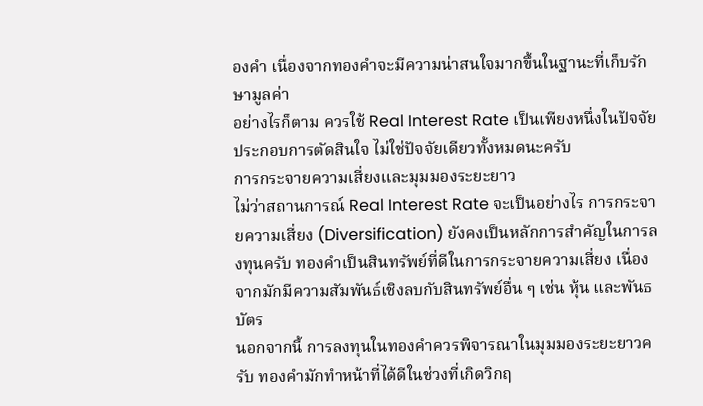องคำ เนื่องจากทองคำจะมีความน่าสนใจมากขึ้นในฐานะที่เก็บรักษามูลค่า
อย่างไรก็ตาม ควรใช้ Real Interest Rate เป็นเพียงหนึ่งในปัจจัยประกอบการตัดสินใจ ไม่ใช่ปัจจัยเดียวทั้งหมดนะครับ
การกระจายความเสี่ยงและมุมมองระยะยาว
ไม่ว่าสถานการณ์ Real Interest Rate จะเป็นอย่างไร การกระจายความเสี่ยง (Diversification) ยังคงเป็นหลักการสำคัญในการลงทุนครับ ทองคำเป็นสินทรัพย์ที่ดีในการกระจายความเสี่ยง เนื่องจากมักมีความสัมพันธ์เชิงลบกับสินทรัพย์อื่น ๆ เช่น หุ้น และพันธบัตร
นอกจากนี้ การลงทุนในทองคำควรพิจารณาในมุมมองระยะยาวครับ ทองคำมักทำหน้าที่ได้ดีในช่วงที่เกิดวิกฤ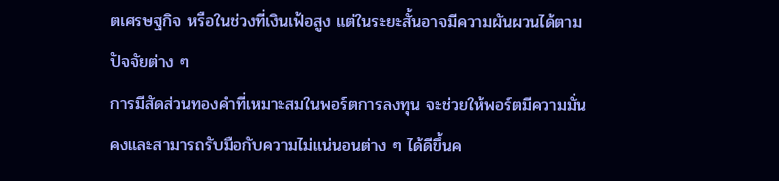ตเศรษฐกิจ หรือในช่วงที่เงินเฟ้อสูง แต่ในระยะสั้นอาจมีความผันผวนได้ตามปัจจัยต่าง ๆ
การมีสัดส่วนทองคำที่เหมาะสมในพอร์ตการลงทุน จะช่วยให้พอร์ตมีความมั่นคงและสามารถรับมือกับความไม่แน่นอนต่าง ๆ ได้ดีขึ้นค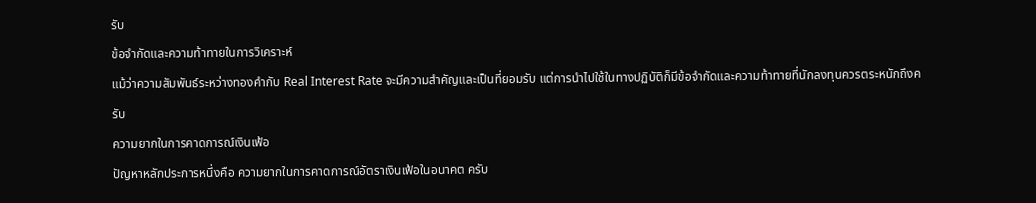รับ
ข้อจำกัดและความท้าทายในการวิเคราะห์
แม้ว่าความสัมพันธ์ระหว่างทองคำกับ Real Interest Rate จะมีความสำคัญและเป็นที่ยอมรับ แต่การนำไปใช้ในทางปฏิบัติก็มีข้อจำกัดและความท้าทายที่นักลงทุนควรตระหนักถึงครับ
ความยากในการคาดการณ์เงินเฟ้อ
ปัญหาหลักประการหนึ่งคือ ความยากในการคาดการณ์อัตราเงินเฟ้อในอนาคต ครับ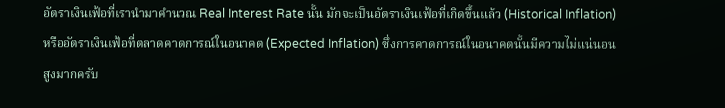อัตราเงินเฟ้อที่เรานำมาคำนวณ Real Interest Rate นั้น มักจะเป็นอัตราเงินเฟ้อที่เกิดขึ้นแล้ว (Historical Inflation) หรืออัตราเงินเฟ้อที่ตลาดคาดการณ์ในอนาคต (Expected Inflation) ซึ่งการคาดการณ์ในอนาคตนั้นมีความไม่แน่นอนสูงมากครับ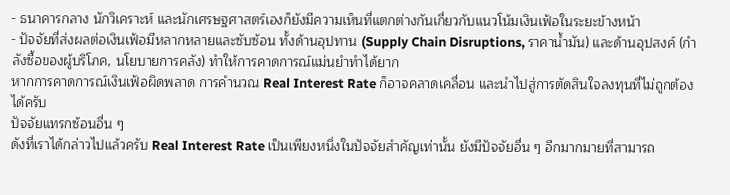- ธนาคารกลาง นักวิเคราะห์ และนักเศรษฐศาสตร์เองก็ยังมีความเห็นที่แตกต่างกันเกี่ยวกับแนวโน้มเงินเฟ้อในระยะข้างหน้า
- ปัจจัยที่ส่งผลต่อเงินเฟ้อมีหลากหลายและซับซ้อน ทั้งด้านอุปทาน (Supply Chain Disruptions, ราคาน้ำมัน) และด้านอุปสงค์ (กำลังซื้อของผู้บริโภค, นโยบายการคลัง) ทำให้การคาดการณ์แม่นยำทำได้ยาก
หากการคาดการณ์เงินเฟ้อผิดพลาด การคำนวณ Real Interest Rate ก็อาจคลาดเคลื่อน และนำไปสู่การตัดสินใจลงทุนที่ไม่ถูกต้องได้ครับ
ปัจจัยแทรกซ้อนอื่น ๆ
ดังที่เราได้กล่าวไปแล้วครับ Real Interest Rate เป็นเพียงหนึ่งในปัจจัยสำคัญเท่านั้น ยังมีปัจจัยอื่น ๆ อีกมากมายที่สามารถ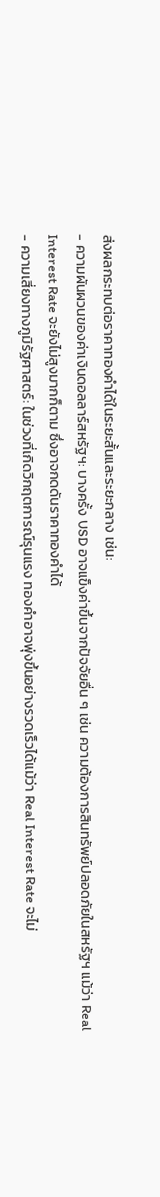ส่งผลกระทบต่อราคาทองคำได้ในระยะสั้นและระยะกลาง เช่น:
- ความผันผวนของค่าเงินดอลลาร์สหรัฐฯ: บางครั้ง USD อาจแข็งค่าขึ้นจากปัจจัยอื่น ๆ เช่น ความต้องการสินทรัพย์ปลอดภัยในสหรัฐฯ แม้ว่า Real Interest Rate จะยังไม่สูงมากก็ตาม ซึ่งอาจกดดันราคาทองคำได้
- ความเสี่ยงทางภูมิรัฐศาสตร์: ในช่วงที่เกิดวิกฤตการณ์รุนแรง ทองคำอาจพุ่งขึ้นอย่างรวดเร็วได้แม้ว่า Real Interest Rate จะไม่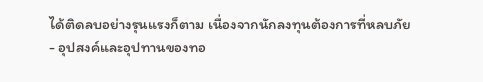ได้ติดลบอย่างรุนแรงก็ตาม เนื่องจากนักลงทุนต้องการที่หลบภัย
- อุปสงค์และอุปทานของทอ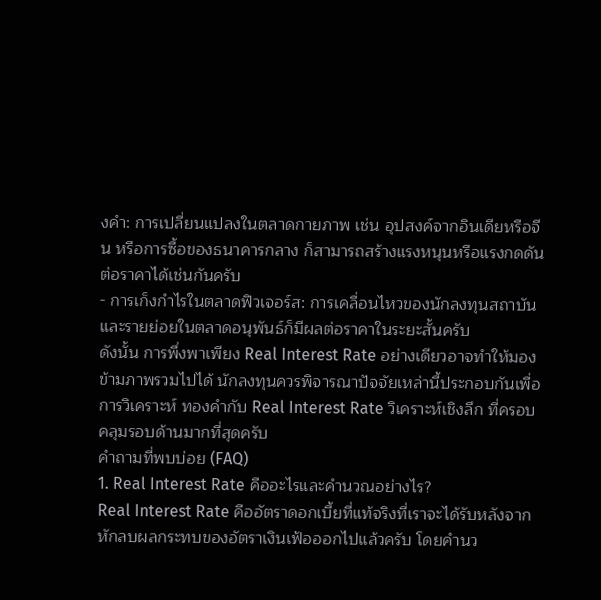งคำ: การเปลี่ยนแปลงในตลาดกายภาพ เช่น อุปสงค์จากอินเดียหรือจีน หรือการซื้อของธนาคารกลาง ก็สามารถสร้างแรงหนุนหรือแรงกดดันต่อราคาได้เช่นกันครับ
- การเก็งกำไรในตลาดฟิวเจอร์ส: การเคลื่อนไหวของนักลงทุนสถาบันและรายย่อยในตลาดอนุพันธ์ก็มีผลต่อราคาในระยะสั้นครับ
ดังนั้น การพึ่งพาเพียง Real Interest Rate อย่างเดียวอาจทำให้มองข้ามภาพรวมไปได้ นักลงทุนควรพิจารณาปัจจัยเหล่านี้ประกอบกันเพื่อการวิเคราะห์ ทองคำกับ Real Interest Rate วิเคราะห์เชิงลึก ที่ครอบคลุมรอบด้านมากที่สุดครับ
คำถามที่พบบ่อย (FAQ)
1. Real Interest Rate คืออะไรและคำนวณอย่างไร?
Real Interest Rate คืออัตราดอกเบี้ยที่แท้จริงที่เราจะได้รับหลังจากหักลบผลกระทบของอัตราเงินเฟ้อออกไปแล้วครับ โดยคำนว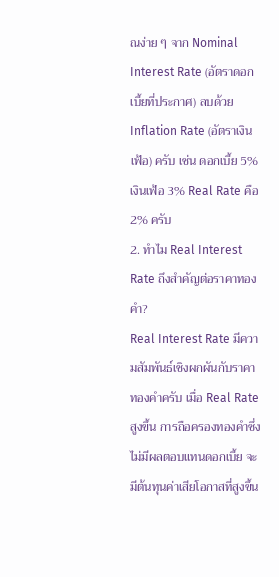ณง่าย ๆ จาก Nominal Interest Rate (อัตราดอกเบี้ยที่ประกาศ) ลบด้วย Inflation Rate (อัตราเงินเฟ้อ) ครับ เช่น ดอกเบี้ย 5% เงินเฟ้อ 3% Real Rate คือ 2% ครับ
2. ทำไม Real Interest Rate ถึงสำคัญต่อราคาทองคำ?
Real Interest Rate มีความสัมพันธ์เชิงผกผันกับราคาทองคำครับ เมื่อ Real Rate สูงขึ้น การถือครองทองคำซึ่งไม่มีผลตอบแทนดอกเบี้ย จะมีต้นทุนค่าเสียโอกาสที่สูงขึ้น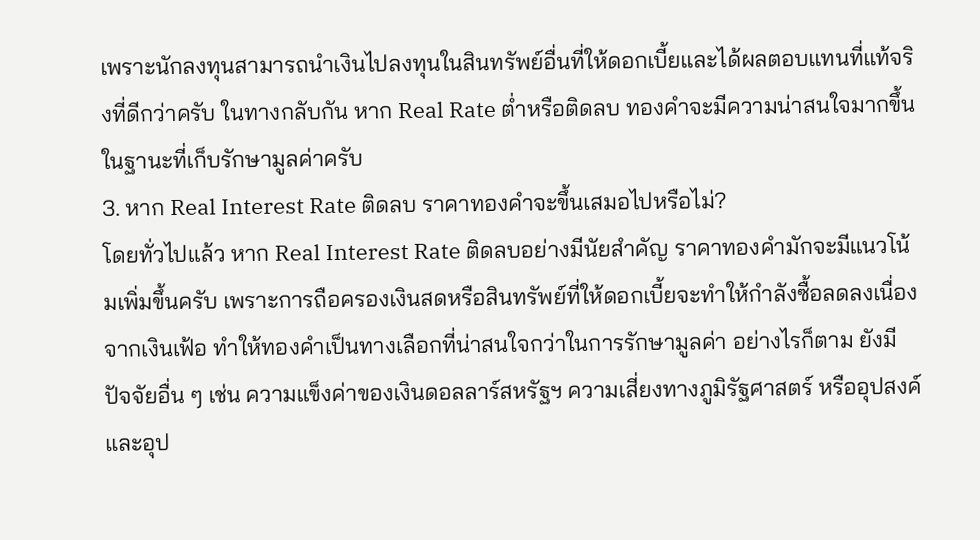เพราะนักลงทุนสามารถนำเงินไปลงทุนในสินทรัพย์อื่นที่ให้ดอกเบี้ยและได้ผลตอบแทนที่แท้จริงที่ดีกว่าครับ ในทางกลับกัน หาก Real Rate ต่ำหรือติดลบ ทองคำจะมีความน่าสนใจมากขึ้นในฐานะที่เก็บรักษามูลค่าครับ
3. หาก Real Interest Rate ติดลบ ราคาทองคำจะขึ้นเสมอไปหรือไม่?
โดยทั่วไปแล้ว หาก Real Interest Rate ติดลบอย่างมีนัยสำคัญ ราคาทองคำมักจะมีแนวโน้มเพิ่มขึ้นครับ เพราะการถือครองเงินสดหรือสินทรัพย์ที่ให้ดอกเบี้ยจะทำให้กำลังซื้อลดลงเนื่องจากเงินเฟ้อ ทำให้ทองคำเป็นทางเลือกที่น่าสนใจกว่าในการรักษามูลค่า อย่างไรก็ตาม ยังมีปัจจัยอื่น ๆ เช่น ความแข็งค่าของเงินดอลลาร์สหรัฐฯ ความเสี่ยงทางภูมิรัฐศาสตร์ หรืออุปสงค์และอุป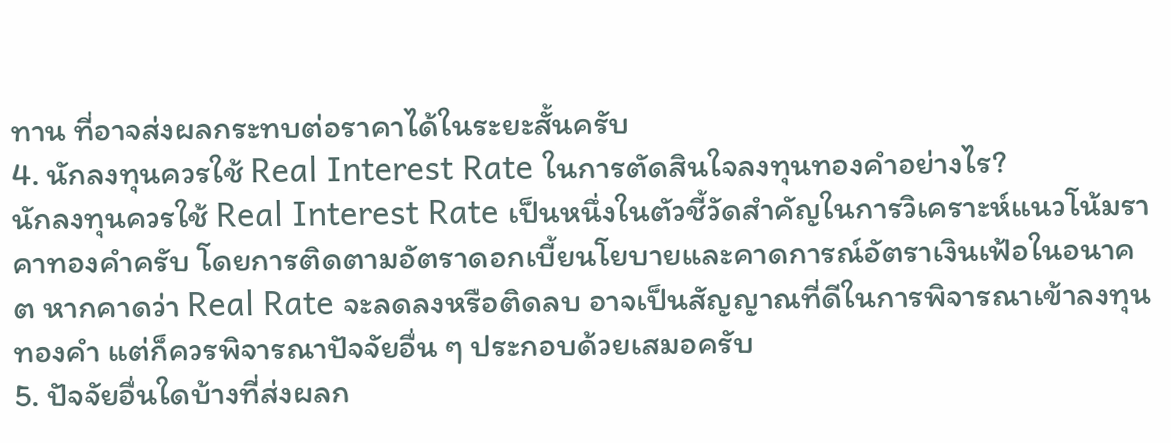ทาน ที่อาจส่งผลกระทบต่อราคาได้ในระยะสั้นครับ
4. นักลงทุนควรใช้ Real Interest Rate ในการตัดสินใจลงทุนทองคำอย่างไร?
นักลงทุนควรใช้ Real Interest Rate เป็นหนึ่งในตัวชี้วัดสำคัญในการวิเคราะห์แนวโน้มราคาทองคำครับ โดยการติดตามอัตราดอกเบี้ยนโยบายและคาดการณ์อัตราเงินเฟ้อในอนาคต หากคาดว่า Real Rate จะลดลงหรือติดลบ อาจเป็นสัญญาณที่ดีในการพิจารณาเข้าลงทุนทองคำ แต่ก็ควรพิจารณาปัจจัยอื่น ๆ ประกอบด้วยเสมอครับ
5. ปัจจัยอื่นใดบ้างที่ส่งผลก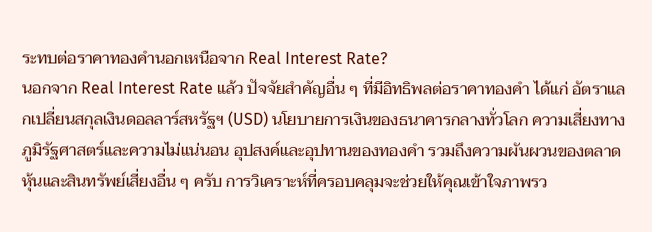ระทบต่อราคาทองคำนอกเหนือจาก Real Interest Rate?
นอกจาก Real Interest Rate แล้ว ปัจจัยสำคัญอื่น ๆ ที่มีอิทธิพลต่อราคาทองคำ ได้แก่ อัตราแลกเปลี่ยนสกุลเงินดอลลาร์สหรัฐฯ (USD) นโยบายการเงินของธนาคารกลางทั่วโลก ความเสี่ยงทางภูมิรัฐศาสตร์และความไม่แน่นอน อุปสงค์และอุปทานของทองคำ รวมถึงความผันผวนของตลาดหุ้นและสินทรัพย์เสี่ยงอื่น ๆ ครับ การวิเคราะห์ที่ครอบคลุมจะช่วยให้คุณเข้าใจภาพรว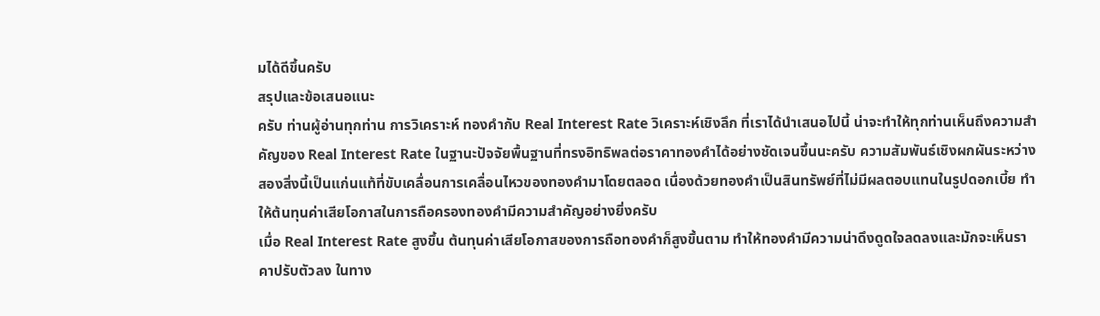มได้ดีขึ้นครับ
สรุปและข้อเสนอแนะ
ครับ ท่านผู้อ่านทุกท่าน การวิเคราะห์ ทองคำกับ Real Interest Rate วิเคราะห์เชิงลึก ที่เราได้นำเสนอไปนี้ น่าจะทำให้ทุกท่านเห็นถึงความสำคัญของ Real Interest Rate ในฐานะปัจจัยพื้นฐานที่ทรงอิทธิพลต่อราคาทองคำได้อย่างชัดเจนขึ้นนะครับ ความสัมพันธ์เชิงผกผันระหว่างสองสิ่งนี้เป็นแก่นแท้ที่ขับเคลื่อนการเคลื่อนไหวของทองคำมาโดยตลอด เนื่องด้วยทองคำเป็นสินทรัพย์ที่ไม่มีผลตอบแทนในรูปดอกเบี้ย ทำให้ต้นทุนค่าเสียโอกาสในการถือครองทองคำมีความสำคัญอย่างยิ่งครับ
เมื่อ Real Interest Rate สูงขึ้น ต้นทุนค่าเสียโอกาสของการถือทองคำก็สูงขึ้นตาม ทำให้ทองคำมีความน่าดึงดูดใจลดลงและมักจะเห็นราคาปรับตัวลง ในทาง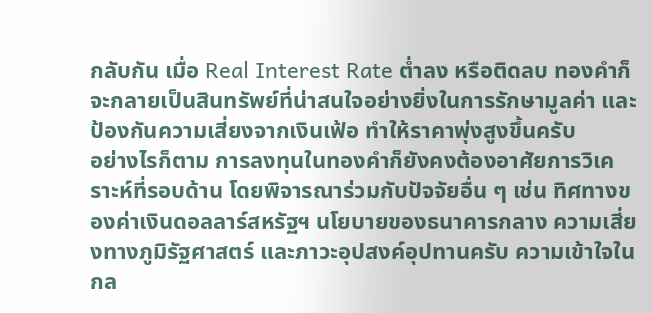กลับกัน เมื่อ Real Interest Rate ต่ำลง หรือติดลบ ทองคำก็จะกลายเป็นสินทรัพย์ที่น่าสนใจอย่างยิ่งในการรักษามูลค่า และป้องกันความเสี่ยงจากเงินเฟ้อ ทำให้ราคาพุ่งสูงขึ้นครับ
อย่างไรก็ตาม การลงทุนในทองคำก็ยังคงต้องอาศัยการวิเคราะห์ที่รอบด้าน โดยพิจารณาร่วมกับปัจจัยอื่น ๆ เช่น ทิศทางของค่าเงินดอลลาร์สหรัฐฯ นโยบายของธนาคารกลาง ความเสี่ยงทางภูมิรัฐศาสตร์ และภาวะอุปสงค์อุปทานครับ ความเข้าใจในกล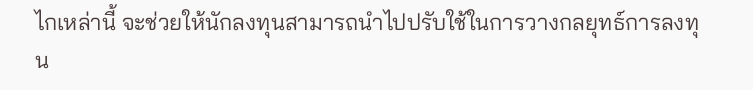ไกเหล่านี้ จะช่วยให้นักลงทุนสามารถนำไปปรับใช้ในการวางกลยุทธ์การลงทุน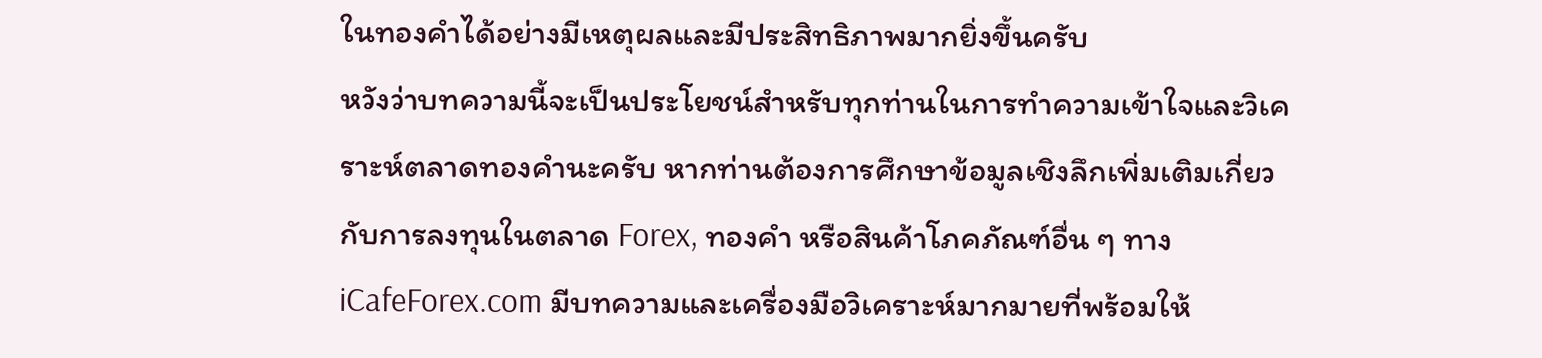ในทองคำได้อย่างมีเหตุผลและมีประสิทธิภาพมากยิ่งขึ้นครับ
หวังว่าบทความนี้จะเป็นประโยชน์สำหรับทุกท่านในการทำความเข้าใจและวิเคราะห์ตลาดทองคำนะครับ หากท่านต้องการศึกษาข้อมูลเชิงลึกเพิ่มเติมเกี่ยวกับการลงทุนในตลาด Forex, ทองคำ หรือสินค้าโภคภัณฑ์อื่น ๆ ทาง iCafeForex.com มีบทความและเครื่องมือวิเคราะห์มากมายที่พร้อมให้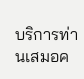บริการท่านเสมอค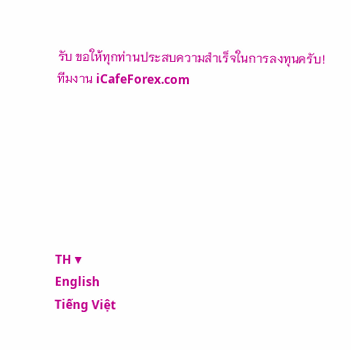รับ ขอให้ทุกท่านประสบความสำเร็จในการลงทุนครับ!
ทีมงาน iCafeForex.com







TH ▼
English
Tiếng Việt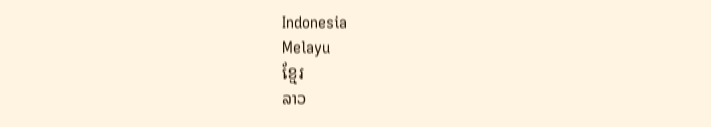Indonesia
Melayu
ខ្មែរ
ລາວ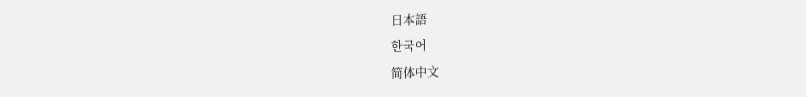日本語
한국어
简体中文